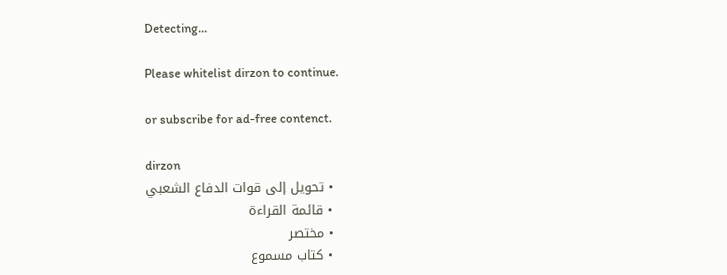Detecting...

Please whitelist dirzon to continue.

or subscribe for ad-free contenct.

dirzon
  • تحويل إلى قوات الدفاع الشعبي
  • قائمة القراءة
  • مختصر
  • كتاب مسموع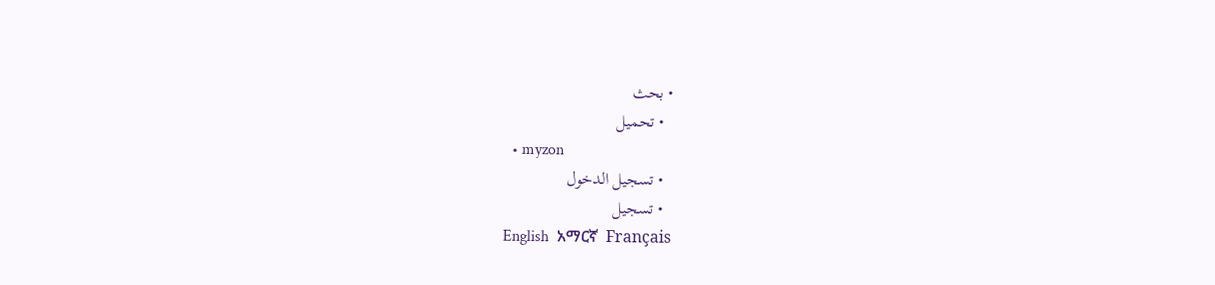• بحث
  • تحميل
  • myzon
  • تسجيل الدخول
  • تسجيل
English  አማርኛ  Français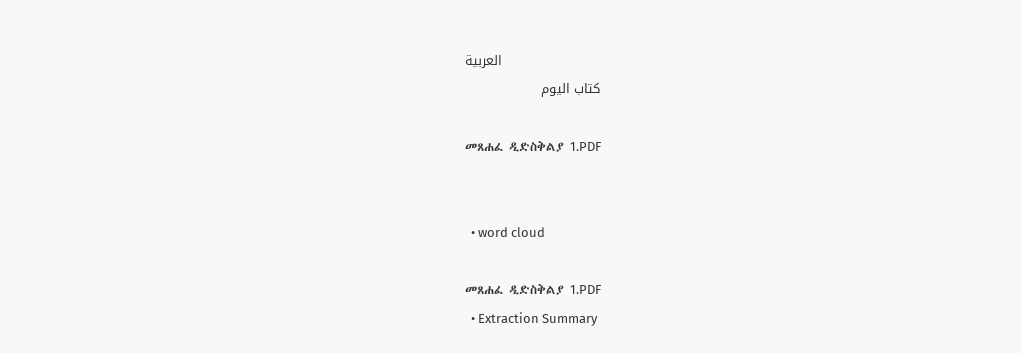العربية
كتاب اليوم

መጸሐፈ ዲድስቅልያ 1.PDF


  • word cloud

መጸሐፈ ዲድስቅልያ 1.PDF
  • Extraction Summary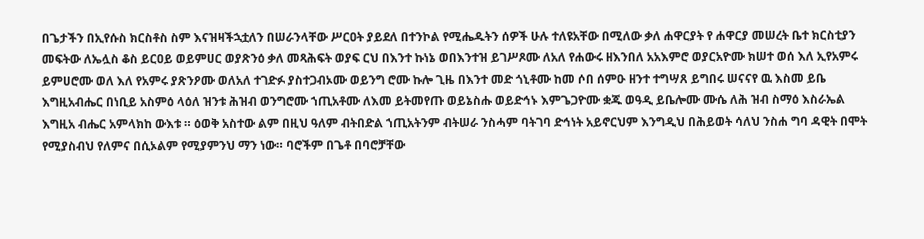በጌታችን በኢየሱስ ክርስቶስ ስም እናዝዛችኋቷለን በሠራንላቸው ሥርዐት ያይደለ በተንኮል የሚሔዱትን ሰዎች ሁሉ ተለዩአቸው በሚለው ቃለ ሐዋርያት የ ሐዋርያ መሠረት ቤተ ክርስቲያን መፍትው ለኤሏስ ቆስ ይርዐይ ወይምሀር ወያጽንዕ ቃለ መጻሕፍት ወያፍ ርህ በእንተ ኩነኔ ወበእንተዝ ይገሥጾሙ ለአለ የሐውሩ ዘእንበለ አአእምሮ ወያርአዮሙ ክሠተ ወሰ እለ ኢየአምሩ ይምሀሮሙ ወለ እለ የአምሩ ያጽንዖሙ ወለአለ ተገድፉ ያስተጋብኦሙ ወይንግ ሮሙ ኩሎ ጊዜ በእንተ መድ ጎኒቶሙ ከመ ሶበ ሰምዑ ዘንተ ተግሣጸ ይግበሩ ሠናናየ ዉ እስመ ይቤ እግዚአብሔር በነቢይ አስምዕ ላዕለ ዝንቱ ሕዝብ ወንግሮሙ ኀጢአቶሙ ለእመ ይትመየጡ ወይኔስሑ ወይድኅኑ እምጌጋዮሙ ቋጁ ወዓዲ ይቤሎሙ ሙሴ ለሕ ዝብ ስማዕ እስራኤል እግዚአ ብሔር አምላክከ ውእቱ ። ዕወቅ አስተው ልም በዚህ ዓለም ብትበድል ኀጢአትንም ብትሠራ ንስሓም ባትገባ ድኅነት አይኖርህም እንግዲህ በሕይወት ሳለህ ንስሐ ግባ ዳዊት በሞት የሚያስብህ የለምና በሲኦልም የሚያምንህ ማን ነው። ባሮችም በጌቶ በባሮቻቸው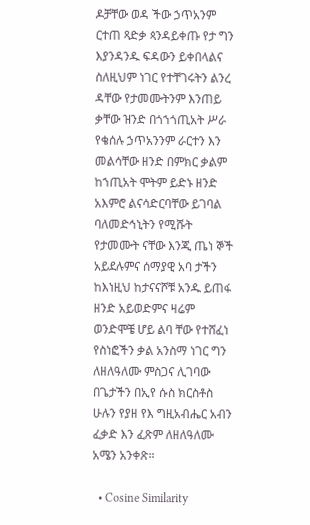ዶቻቸው ወዳ ችው ኃጥአንም ርተጠ ጻድቃ ጳንዳይቀጡ የታ ግን እያንዳንዱ ፍዳውን ይቀበላልና ስለዚህም ነገር የተቸገሩትን ልንረ ዳቸው የታመሙትንም እንጠይ ቃቸው ዝንድ በጎኀጎጢአት ሥራ የቄሰሉ ኃጥአንንም ራርተን እን መልሳቸው ዘንድ በምክር ቃልም ከኀጢአት ሞትም ይድኑ ዘንድ አእምሮ ልናሳድርባቸው ይገባል ባለመድኅኒትን የሚሹት የታመሙት ናቸው እንጂ ጤነ ኞች አይደሉምና ሰማያዊ አባ ታችን ከእነዚህ ከታናናሾቹ አንዱ ይጠፋ ዘንድ አይወድምና ዛሬም ወንድሞቼ ሆይ ልባ ቸው የተሸፈነ የስነፎችን ቃል አንስማ ነገር ግን ለዘለዓለሙ ምስጋና ሊገባው በጌታችን በኢየ ሱስ ክርስቶስ ሁሉን የያዘ የእ ግዚአብሔር አብን ፈቃድ እን ፈጽም ለዘለዓለሙ አሜን አንቀጽ።

  • Cosine Similarity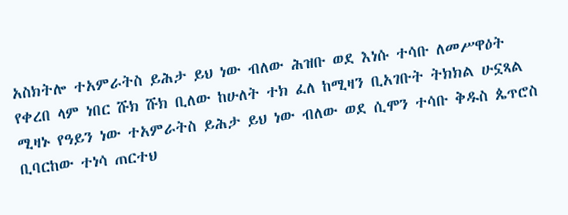አስክትሎ ተአምራትስ ይሕታ ይህ ነው ብለው ሕዝቡ ወደ እነሱ ተሳቡ ለመሥዋዕት የቀረበ ላም ነበር ሹክ ሹክ ቢለው ከሁለት ተክ ፈለ ከሚዛን ቢአገቡት ትክክል ሁኗጻል ሚዛኑ የዓይን ነው ተአምራትስ ይሕታ ይህ ነው ብለው ወደ ሲሞን ተሳቡ ቅዱስ ጴጥሮስ ቢባርከው ተነሳ ጠርተህ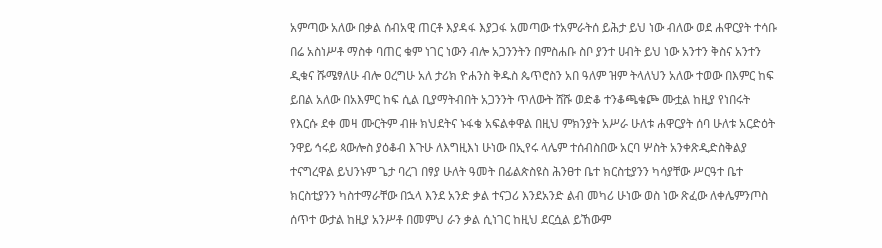አምጣው አለው በቃል ሰብአዊ ጠርቶ እያዳፋ እያጋፋ አመጣው ተአምራትሰ ይሕታ ይህ ነው ብለው ወደ ሐዋርያት ተሳቡ በሬ አስነሥቶ ማስቀ ባጠር ቁም ነገር ነውን ብሎ አጋንንትን በምስሐቡ ስቦ ያንተ ሀብት ይህ ነው አንተን ቅስና አንተን ዲቁና ሹሜፃለሁ ብሎ ዐረግሁ አለ ታሪክ ዮሐንስ ቅዱስ ጴጥሮስን አበ ዓለም ዝም ትላለህን አለው ተወው በእምር ከፍ ይበል አለው በአእምር ከፍ ሲል ቢያማትብበት አጋንንት ጥለውት ሸሹ ወድቆ ተንቆጫቁጮ ሙቷል ከዚያ የነበሩት የእርሱ ደቀ መዛ ሙርትም ብዙ ክህደትና ኑፋቄ አፍልቀዋል በዚህ ምክንያት አሥራ ሁለቱ ሐዋርያት ሰባ ሁለቱ አርድዕት ንዋይ ኅሩይ ጳውሎስ ያዕቆብ እጉሁ ለእግዚእነ ሁነው በኢየሩ ላሌም ተሰብስበው አርባ ሦስት አንቀጽዲድስቅልያ ተናግረዋል ይህንኑም ጌታ ባረገ በፃያ ሁለት ዓመት በፊልጵስዩስ ሕንፀተ ቤተ ክርስቲያንን ካሳያቸው ሥርዓተ ቤተ ክርስቲያንን ካስተማራቸው በኋላ እንደ አንድ ቃል ተናጋሪ እንደአንድ ልብ መካሪ ሁነው ወስ ነው ጽፈው ለቀሌምንጦስ ሰጥተ ውታል ከዚያ አንሥቶ በመምህ ራን ቃል ሲነገር ከዚህ ደርሷል ይኸውም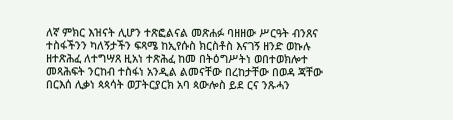ለኛ ምክር እዝናት ሊሆን ተጽፎልናል መጽሐፉ ባዘዘው ሥርዓት ብንጸና ተስፋችንን ካለኝታችን ፍጻሜ ከኢየሱስ ክርስቶስ እናገኝ ዘንድ ወኩሉ ዘተጽሕፈ ለተግሣጸ ዚአነ ተጽሕፈ ከመ በትዕግሥትነ ወበተወክሎተ መጻሕፍት ንርከብ ተስፋነ አንዲል ልመናቸው በረከታቸው በወዳ ጃቸው በርእሰ ሊቃነ ጳጳሳት ወፓትርያርክ አባ ጳውሎስ ይደ ርና ንጹሓን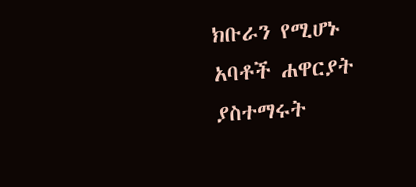ክቡራን የሚሆኑ አባቶች ሐዋርያት ያስተማሩት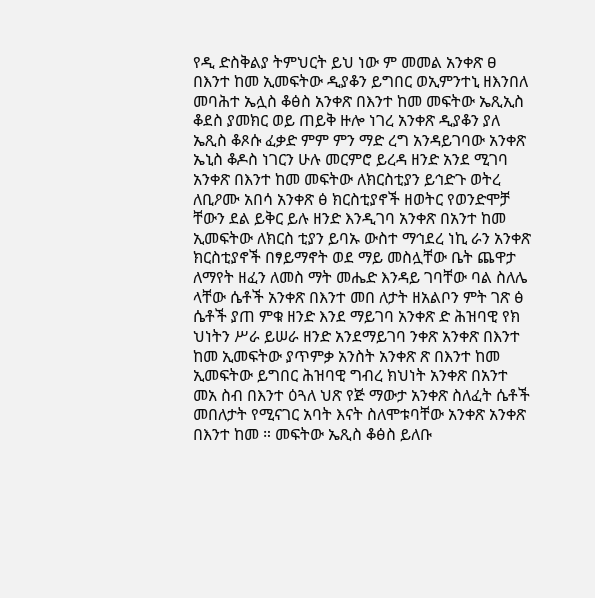የዲ ድስቅልያ ትምህርት ይህ ነው ም መመል አንቀጽ ፀ በእንተ ከመ ኢመፍትው ዲያቆን ይግበር ወኢምንተኒ ዘእንበለ መባሕተ ኤሏስ ቆፅስ አንቀጽ በእንተ ከመ መፍትው ኤጺኢስ ቆደስ ያመክር ወይ ጠይቅ ዙሎ ነገረ አንቀጽ ዲያቆን ያለ ኤጺስ ቆጾሱ ፈቃድ ምም ምን ማድ ረግ አንዳይገባው አንቀጽ ኤኒስ ቆዶስ ነገርን ሁሉ መርምሮ ይረዳ ዘንድ አንደ ሚገባ አንቀጽ በእንተ ከመ መፍትው ለክርስቲያን ይኅድጉ ወትረ ለቢዖሙ አበሳ አንቀጽ ፅ ክርስቲያኖች ዘወትር የወንድሞቻ ቸውን ደል ይቅር ይሉ ዘንድ እንዲገባ አንቀጽ በአንተ ከመ ኢመፍትው ለክርስ ቲያን ይባኡ ውስተ ማኅደረ ነኪ ራን አንቀጽ ክርስቲያኖች በፃይማኖት ወደ ማይ መስሏቸው ቤት ጨዋታ ለማየት ዘፈን ለመስ ማት መሔድ እንዳይ ገባቸው ባል ስለሌ ላቸው ሴቶች አንቀጽ በእንተ መበ ለታት ዘአልቦን ምት ገጽ ፅ ሴቶች ያጠ ምቁ ዘንድ እንደ ማይገባ አንቀጽ ድ ሕዝባዊ የክ ህነትን ሥራ ይሠራ ዘንድ አንደማይገባ ንቀጽ አንቀጽ በእንተ ከመ ኢመፍትው ያጥምቃ አንስት አንቀጽ ጽ በእንተ ከመ ኢመፍትው ይግበር ሕዝባዊ ግብረ ክህነት አንቀጽ በአንተ መአ ስብ በእንተ ዕጓለ ህጽ የጅ ማውታ አንቀጽ ስለፈት ሴቶች መበለታት የሚናገር አባት እናት ስለሞቱባቸው አንቀጽ አንቀጽ በእንተ ከመ ። መፍትው ኤጺስ ቆፅስ ይለቡ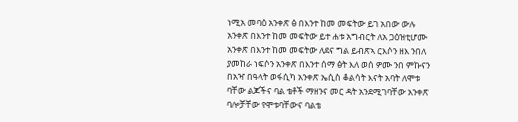ነሚአ መባዕ አንቀጽ ፅ በእንተ ከመ መፍትው ይገ አበው ውሉ አንቀጽ በእንተ ከመ መፍትው ይተ ሐቱ አግብርት ለአ ጋዕዝቲሆሙ አንቀጽ በእንተ ከመ መፍትው ለደና ግል ይብጽኣ ርእሶን ዘእ ንበለ ያመከራ ነፍሶን አንቀጽ በእንተ ሰማ ፅት እለ ወሰ ዎሙ ንበ ምኩናን በአዣ በዓላት ወፋሲካ አንቀጽ ኤሲስ ቆልሳት እናት አባት ለሞቱ ባቸው ልጆችና ባል ቴቶች ማዘንና መር ዳት አንደሚገባቸው አንቀጽ ባሎቻቸው የሞቱባቸውና ባልቴ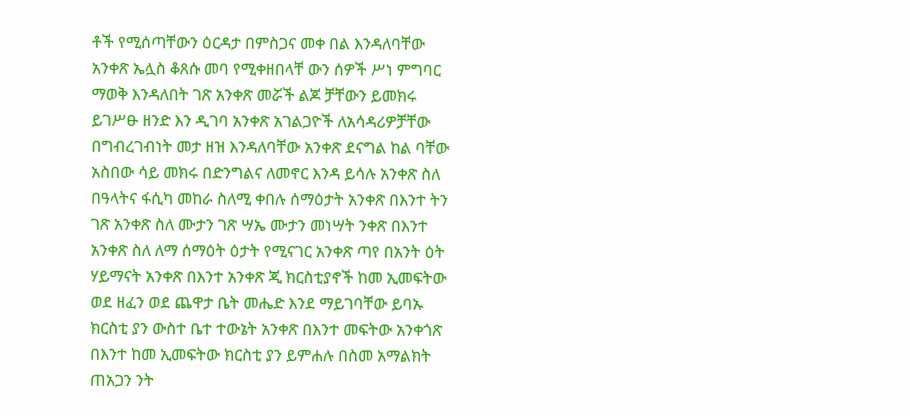ቶች የሚሰጣቸውን ዕርዳታ በምስጋና መቀ በል እንዳለባቸው አንቀጽ ኤሏስ ቆጸሱ መባ የሚቀዘበላቸ ውን ሰዎች ሥነ ምግባር ማወቅ እንዳለበት ገጽ አንቀጽ መሯች ልጆ ቻቸውን ይመክሩ ይገሥፁ ዘንድ እን ዲገባ አንቀጽ አገልጋዮች ለአሳዳሪዎቻቸው በግብረገብነት መታ ዘዝ እንዳለባቸው አንቀጽ ደናግል ከል ባቸው አስበው ሳይ መክሩ በድንግልና ለመኖር እንዳ ይሳሉ አንቀጽ ስለ በዓላትና ፋሲካ መከራ ስለሚ ቀበሉ ሰማዕታት አንቀጽ በእንተ ትን ገጽ አንቀጽ ስለ ሙታን ገጽ ሣኤ ሙታን መነሣት ንቀጽ በእንተ አንቀጽ ስለ ለማ ሰማዕት ዕታት የሚናገር አንቀጽ ጣየ በአንት ዕት ሃይማናት አንቀጽ በእንተ አንቀጽ ጂ ክርስቲያኖች ከመ ኢመፍትው ወደ ዘፈን ወደ ጨዋታ ቤት መሔድ እንደ ማይገባቸው ይባኡ ክርስቲ ያን ውስተ ቤተ ተውኔት አንቀጽ በእንተ መፍትው አንቀጎጽ በእንተ ከመ ኢመፍትው ክርስቲ ያን ይምሐሉ በስመ አማልክት ጠአጋን ንት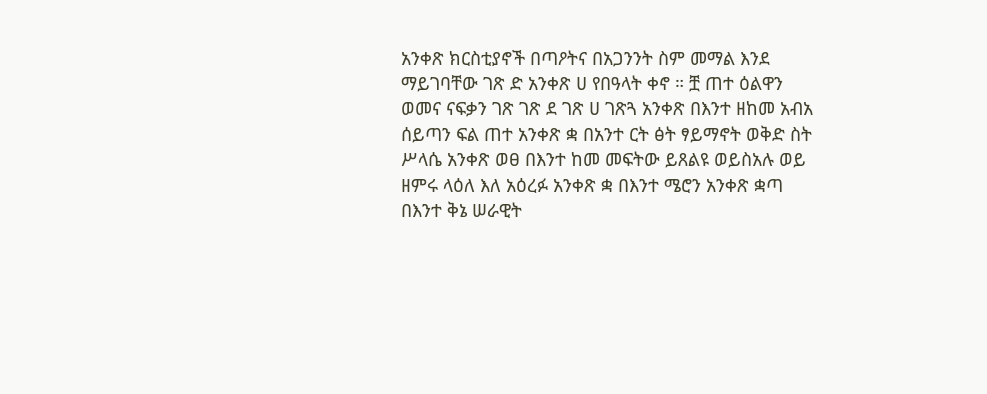አንቀጽ ክርስቲያኖች በጣዖትና በአጋንንት ስም መማል እንደ ማይገባቸው ገጽ ድ አንቀጽ ሀ የበዓላት ቀኖ ። ቿ ጠተ ዕልዋን ወመና ናፍቃን ገጽ ገጽ ደ ገጽ ሀ ገጽጓ አንቀጽ በእንተ ዘከመ አብአ ሰይጣን ፍል ጠተ አንቀጽ ቋ በአንተ ርት ፅት ፃይማኖት ወቅድ ስት ሥላሴ አንቀጽ ወፀ በእንተ ከመ መፍትው ይጸልዩ ወይስአሉ ወይ ዘምሩ ላዕለ እለ አዕረፉ አንቀጽ ቋ በእንተ ሜሮን አንቀጽ ቋጣ በእንተ ቅኔ ሠራዊት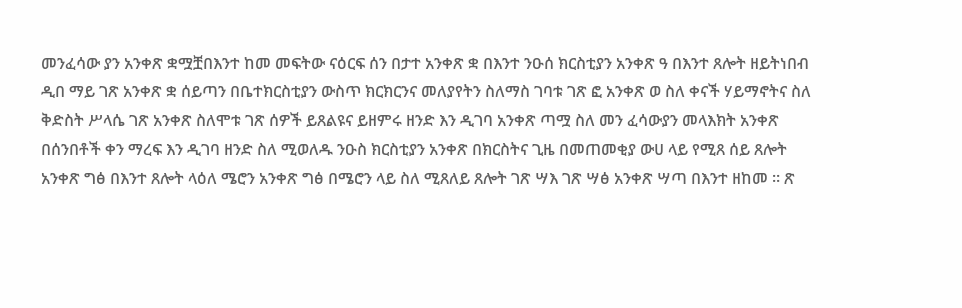መንፈሳው ያን አንቀጽ ቋሟቿበእንተ ከመ መፍትው ናዕርፍ ሰን በታተ አንቀጽ ቋ በእንተ ንዑሰ ክርስቲያን አንቀጽ ዓ በእንተ ጸሎት ዘይትነበብ ዲበ ማይ ገጽ አንቀጽ ቋ ሰይጣን በቤተክርስቲያን ውስጥ ክርክርንና መለያየትን ስለማስ ገባቱ ገጽ ፎ አንቀጽ ወ ስለ ቀናች ሃይማኖትና ስለ ቅድስት ሥላሴ ገጽ አንቀጽ ስለሞቱ ገጽ ሰዎች ይጸልዩና ይዘምሩ ዘንድ እን ዲገባ አንቀጽ ጣሟ ስለ መን ፈሳውያን መላእክት አንቀጽ በሰንበቶች ቀን ማረፍ እን ዲገባ ዘንድ ስለ ሚወለዱ ንዑስ ክርስቲያን አንቀጽ በክርስትና ጊዜ በመጠመቂያ ውሀ ላይ የሚጸ ሰይ ጸሎት አንቀጽ ግፅ በእንተ ጸሎት ላዕለ ሜሮን አንቀጽ ግፅ በሜሮን ላይ ስለ ሚጸለይ ጸሎት ገጽ ሣእ ገጽ ሣፅ አንቀጽ ሣጣ በእንተ ዘከመ ። ጽ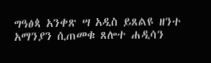ግዓፅጳ አንቀጽ ሣ አዲስ ይጸልዩ ዘንተ አማንያን ሲጠመቁ ጸሎተ ሐዲሳን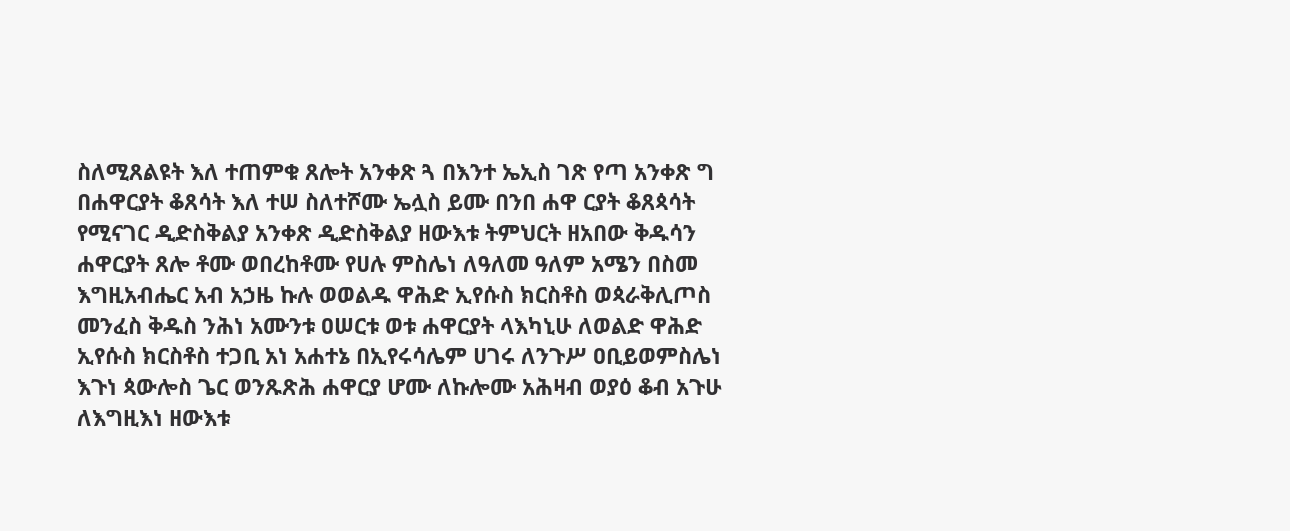ስለሚጸልዩት እለ ተጠምቁ ጸሎት አንቀጽ ጓ በእንተ ኤኢስ ገጽ የጣ አንቀጽ ግ በሐዋርያት ቆጸሳት እለ ተሠ ስለተሾሙ ኤሏስ ይሙ በንበ ሐዋ ርያት ቆጸጳሳት የሚናገር ዲድስቅልያ አንቀጽ ዲድስቅልያ ዘውእቱ ትምህርት ዘአበው ቅዱሳን ሐዋርያት ጸሎ ቶሙ ወበረከቶሙ የሀሉ ምስሌነ ለዓለመ ዓለም አሜን በስመ እግዚአብሔር አብ አኃዜ ኩሉ ወወልዱ ዋሕድ ኢየሱስ ክርስቶስ ወጳራቅሊጦስ መንፈስ ቅዱስ ንሕነ አሙንቱ ዐሠርቱ ወቱ ሐዋርያት ላእካኒሁ ለወልድ ዋሕድ ኢየሱስ ክርስቶስ ተጋቢ አነ አሐተኔ በኢየሩሳሌም ሀገሩ ለንጉሥ ዐቢይወምስሌነ እጉነ ጳውሎስ ጌር ወንጹጽሕ ሐዋርያ ሆሙ ለኩሎሙ አሕዛብ ወያዕ ቆብ አጉሁ ለእግዚእነ ዘውእቱ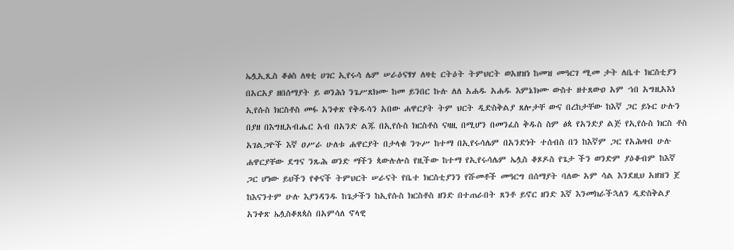ኤሏኢጺስ ቆፅስ ለዛቲ ሀገር ኢየሩሳ ሌም ሠራዕናፃሃ ለዛቲ ርትዕት ትምህርት ወአዘዝነ ከመዝ መዓርገ ሚመ ታት ለቤተ ክርስቲያን በአርአያ ዘበሰማያት ይ ወንሕነ ንጌሥጸክሙ ከመ ይንበር ኩሉ ለለ አሐዱ አሐዱ እምኔክሙ ውስተ ዘተጸውዐ አም ኀበ አግዚአእነ ኢየሱስ ክርስቶስ መፋ አንቀጽ የቅዱሳን አበው ሐዋርያት ትም ህርት ዲድስቅልያ ጸሎታቸ ውና በረከታቸው ከእኛ ጋር ይኑር ሁሉን በያዘ በእግዚአብሔር አብ በአንድ ልጁ በኢየሱስ ክርስቶስ ናዛዚ በሚሆን በመንፈስ ቅዱስ ስም ፅጳ የአንድያ ልጅ የኢየሱስ ክርስ ቶስ አገልጋዮች እኛ ዐሥራ ሁለቱ ሐዋርያት በታላቁ ንጉሥ ከተማ በኢየሩሳሌም በአንድነት ተሰብስ በን ከእኛም ጋር የአሕዛብ ሁሉ ሐዋርያቸው ደግና ንጹሕ ወንድ ማችን ጳውሉሎስ የዚችው ከተማ የኢየሩሳሌም ኤሏስ ቆጾዶስ የጌታ ችን ወንድም ያዕቆብም ከእኛ ጋር ሆነው ይህችን የቀናች ትምህርት ሠራናት የቤተ ክርስቲያንን የሹመቶች መዓርግ በሰማያት ባለው አም ሳል እንደዚህ አዘዝን ጀ ከእናንተም ሁሉ እያንዳንዱ ከጌታችን ከኢየሱስ ክርስቶስ ዘንድ በተጠራበት ጸንቶ ይኖር ዘንድ እኛ እንመክራችኋለን ዲድስቅልያ አንቀጽ ኤሏስቆጸጳስ በአምሳለ ኖላዊ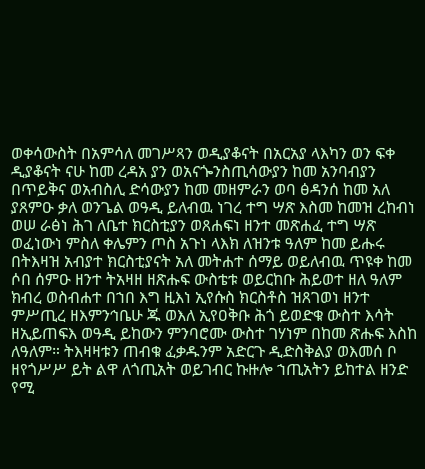ወቀሳውስት በአምሳለ መገሥጻን ወዲያቆናት በአርአያ ላእካን ወን ፍቀ ዲያቆናት ናሁ ከመ ረዳአ ያን ወአናጐንስጢሳውያን ከመ አንባብያን በጥይቅና ወአብስሊ ድሳውያን ከመ መዘምራን ወባ ፅዳንሰ ከመ አለ ያጸምዑ ቃለ ወንጌል ወዓዲ ይለብዉ ነገረ ተግ ሣጽ እስመ ከመዝ ረከብነ ወሠ ራፅነ ሕገ ለቤተ ክርስቲያን ወጸሐፍነ ዘንተ መጽሐፈ ተግ ሣጽ ወፈነውነ ምስለ ቀሌምን ጦስ አጉነ ላእክ ለዝንቱ ዓለም ከመ ይሑሩ በትእዛዝ አብያተ ክርስቲያናት አለ መትሐተ ሰማይ ወይለብዉ ጥዩቀ ከመ ሶበ ሰምዑ ዘንተ ትአዛዘ ዘጽሑፍ ውስቴቱ ወይርከቡ ሕይወተ ዘለ ዓለም ክብረ ወስብሐተ በኀበ እግ ዚእነ ኢየሱስ ክርስቶስ ዝጸገወነ ዘንተ ምሥጢረ ዘእምንኅቤሁ ጁ ወእለ ኢየዐቅቡ ሕጎ ይወድቁ ውስተ እሳት ዘኢይጠፍእ ወዓዲ ይከውን ምንባሮሙ ውስተ ገሃነም በከመ ጽሑፍ እስከ ለዓለም። ትእዛዛቱን ጠብቁ ፈቃዱንም አድርጉ ዲድስቅልያ ወእመሰ ቦ ዘየጎሥሥ ይት ልዋ ለጎጢአት ወይገብር ኩዙሎ ኀጢአትን ይከተል ዘንድ የሚ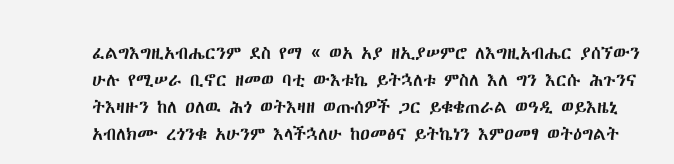ፈልግእግዚአብሔርንም ደስ የማ « ወአ አያ ዘኢያሠምሮ ለእግዚአብሔር ያሰኘውን ሁሉ የሚሠራ ቢኖር ዘመወ ባቲ ውእቱኬ ይትኋለቱ ምስለ እለ ግን እርሱ ሕጉንና ትእዛዙን ከለ ዐለዉ ሕጎ ወትእዛዘ ወጡሰዎች ጋር ይቁቄጠራል ወዓዲ ወይእዜኒ አብለክሙ ረጎንቁ አሁንም እላችኋለሁ ከዐመፅና ይትኬነን እምዐመፃ ወትዕግልት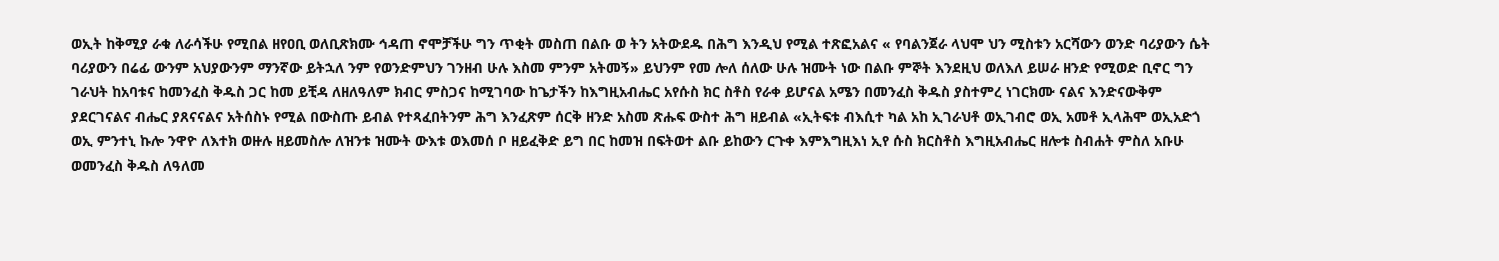ወኢት ከቅሚያ ራቁ ለራሳችሁ የሚበል ዘየዐቢ ወለቢጽክሙ ኅዳጠ ኖሞቻችሁ ግን ጥቂት መስጠ በልቡ ወ ትን አትውደዱ በሕግ እንዲህ የሚል ተጽፎአልና « የባልንጀራ ላህሞ ህን ሚስቱን አርሻውን ወንድ ባሪያውን ሴት ባሪያውን በሬፊ ውንም አህያውንም ማንኛው ይትኋለ ንም የወንድምህን ገንዘብ ሁሉ እስመ ምንም አትመኝ» ይህንም የመ ሎለ ሰለው ሁሉ ዝሙት ነው በልቡ ምኞት እንደዚህ ወለእለ ይሠራ ዘንድ የሚወድ ቢኖር ግን ገራህት ከአባቱና ከመንፈስ ቅዱስ ጋር ከመ ይቺዳ ለዘለዓለም ክብር ምስጋና ከሚገባው ከጌታችን ከእግዚአብሔር አየሱስ ክር ስቶስ የራቀ ይሆናል አሜን በመንፈስ ቅዱስ ያስተምረ ነገርክሙ ናልና እንድናውቅም ያደርገናልና ብሔር ያጸናናልና አትሰስኑ የሚል በውስጡ ይብል የተጻፈበትንም ሕግ እንፈጽም ሰርቅ ዘንድ አስመ ጽሑፍ ውስተ ሕግ ዘይብል «ኢትፍቱ ብእሲተ ካል አከ ኢገራህቶ ወኢገብሮ ወኢ አመቶ ኢላሕሞ ወኢአድጎ ወኢ ምንተኒ ኩሎ ንዋዮ ለእተክ ወዙሉ ዘይመስሎ ለዝንቱ ዝሙት ውእቱ ወእመሰ ቦ ዘይፈቅድ ይግ በር ከመዝ በፍትወተ ልቡ ይከውን ርጉቀ እምእግዚእነ ኢየ ሱስ ክርስቶስ እግዚአብሔር ዘሎቱ ስብሐት ምስለ አቡሁ ወመንፈስ ቅዱስ ለዓለመ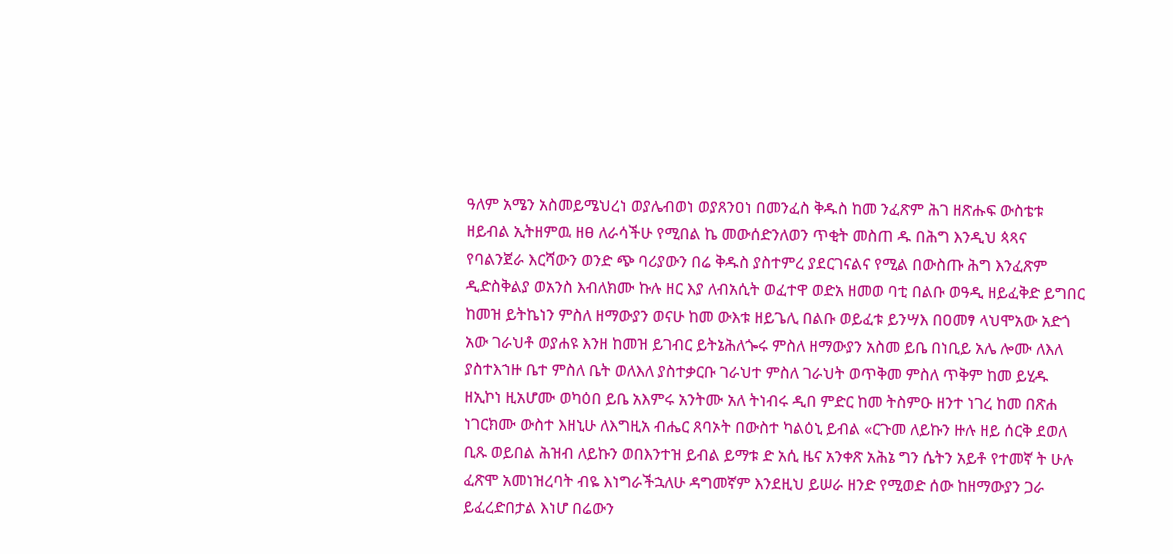ዓለም አሜን አስመይሜህረነ ወያሌብወነ ወያጸንዐነ በመንፈስ ቅዱስ ከመ ንፈጽም ሕገ ዘጽሑፍ ውስቴቱ ዘይብል ኢትዘምዉ ዘፀ ለራሳችሁ የሚበል ኬ መውሰድንለወን ጥቂት መስጠ ዱ በሕግ እንዲህ ጳጻና የባልንጀራ እርሻውን ወንድ ጭ ባሪያውን በሬ ቅዱስ ያስተምረ ያደርገናልና የሚል በውስጡ ሕግ እንፈጽም ዲድስቅልያ ወአንስ እብለክሙ ኩሉ ዘር እያ ለብአሲት ወፈተዋ ወድአ ዘመወ ባቲ በልቡ ወዓዲ ዘይፈቅድ ይግበር ከመዝ ይትኬነን ምስለ ዘማውያን ወናሁ ከመ ውእቱ ዘይጌሊ በልቡ ወይፈቱ ይንሣእ በዐመፃ ላህሞአው አድጎ አው ገራህቶ ወያሐዩ እንዘ ከመዝ ይገብር ይትኔሕለጐሩ ምስለ ዘማውያን አስመ ይቤ በነቢይ አሌ ሎሙ ለእለ ያስተእኀዙ ቤተ ምስለ ቤት ወለእለ ያስተቃርቡ ገራህተ ምስለ ገራህት ወጥቅመ ምስለ ጥቅም ከመ ይሂዱ ዘኢኮነ ዚአሆሙ ወካዕበ ይቤ አእምሩ አንትሙ አለ ትነብሩ ዲበ ምድር ከመ ትስምዑ ዘንተ ነገረ ከመ በጽሐ ነገርክሙ ውስተ እዘኒሁ ለእግዚአ ብሔር ጸባኦት በውስተ ካልዕኒ ይብል «ርጉመ ለይኩን ዙሉ ዘይ ሰርቅ ደወለ ቢጹ ወይበል ሕዝብ ለይኩን ወበእንተዝ ይብል ይማቱ ድ አሲ ዜና አንቀጽ አሕኔ ግን ሴትን አይቶ የተመኛ ት ሁሉ ፈጽሞ አመነዝረባት ብዬ እነግራችኋለሁ ዳግመኛም እንደዚህ ይሠራ ዘንድ የሚወድ ሰው ከዘማውያን ጋራ ይፈረድበታል እነሆ በሬውን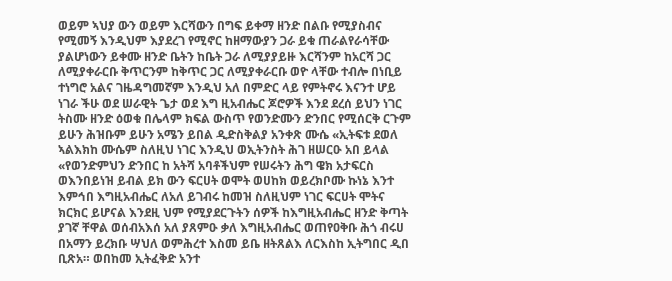ወይም ኣህያ ውን ወይም እርሻውን በግፍ ይቀማ ዘንድ በልቡ የሚያስብና የሚመኝ እንዲህም እያደረገ የሚኖር ከዘማውያን ጋራ ይቁ ጠራልየራሳቸው ያልሆነውን ይቀሙ ዘንድ ቤትን ከቤት ጋራ ለሚያያይዙ እርሻንም ከአርሻ ጋር ለሚያቀራርቡ ቅጥርንም ከቅጥር ጋር ለሚያቀራርቡ ወዮ ላቸው ተብሎ በነቢይ ተነግሮ አልና ገዜዳግመኛም እንዲህ አለ በምድር ላይ የምትኖሩ እናንተ ሆይ ነገራ ችሁ ወደ ሠራዊት ጌታ ወደ እግ ዚአብሔር ጆሮዎች እንደ ደረሰ ይህን ነገር ትስሙ ዘንድ ዕወቁ በሌላም ክፍል ውስጥ የወንድሙን ድንበር የሚሰርቅ ርጉም ይሁን ሕዝቡም ይሁን አሜን ይበል ዲድስቅልያ አንቀጽ ሙሴ «ኢትፍቱ ደወለ ኣልእክከ ሙሴም ስለዚህ ነገር እንዲህ ወኢትንስት ሕገ ዘሠርዑ አበ ይላል «የወንድምህን ድንበር ከ አትሻ አባቶችህም የሠሩትን ሕግ ዌክ አታፍርስ ወእንበይነዝ ይብል ይክ ውን ፍርሀት ወሞት ወሀከክ ወይረክቦሙ ኩነኔ እንተ እምኅበ እግዚአብሔር ለአለ ይገብሩ ከመዝ ስለዚህም ነገር ፍርሀት ሞትና ክርክር ይሆናል እንደዚ ህም የሚያደርጉትን ሰዎች ከእግዚአብሔር ዘንድ ቅጣት ያገኛ ቸዋል ወሰብአእሰ አለ ያጸምዑ ቃለ እግዚአብሔር ወጠየዐቅቡ ሕጎ ብሩሀ በአማን ይረክቡ ሣህለ ወምሕረተ እስመ ይቤ ዘትጸልእ ለርእስከ ኢትግበር ዲበ ቢጽአ። ወበከመ ኢትፈቅድ አንተ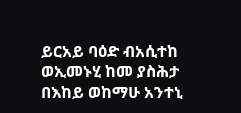ይርአይ ባዕድ ብአሲተከ ወኢመኑሂ ከመ ያስሕታ በእከይ ወከማሁ አንተኒ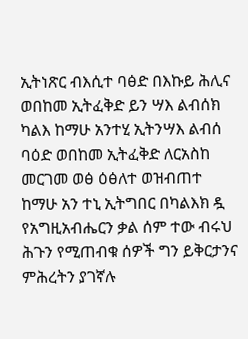ኢትነጽር ብእሲተ ባፅድ በእኩይ ሕሊና ወበከመ ኢትፈቅድ ይን ሣእ ልብሰክ ካልእ ከማሁ አንተሂ ኢትንሣእ ልብሰ ባዕድ ወበከመ ኢትፈቅድ ለርአስከ መርገመ ወፅ ዕፅለተ ወዝብጠተ ከማሁ አን ተኒ ኢትግበር በካልእክ ዷ የአግዚአብሔርን ቃል ሰም ተው ብሩህ ሕጉን የሚጠብቁ ሰዎች ግን ይቅርታንና ምሕረትን ያገኛሉ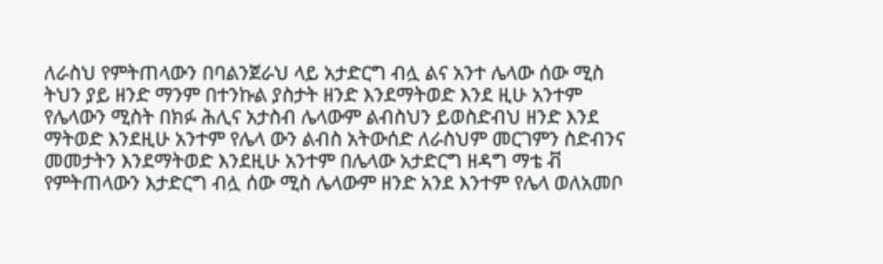ለራስህ የምትጠላውን በባልንጀራህ ላይ አታድርግ ብሏ ልና አንተ ሌላው ሰው ሚስ ትህን ያይ ዘንድ ማንም በተንኩል ያስታት ዘንድ እንደማትወድ እንደ ዚሁ አንተም የሌላውን ሚስት በክፉ ሕሊና አታስብ ሌላውም ልብስህን ይወስድብህ ዘንድ እንደ ማትወድ እንደዚሁ አንተም የሌላ ውን ልብስ አትውሰድ ለራስህም መርገምን ስድብንና መመታትን እንደማትወድ እንደዚሁ አንተም በሌላው አታድርግ ዘዳግ ማቴ ቭ የምትጠላውን እታድርግ ብሏ ሰው ሚስ ሌላውም ዘንድ አንደ እንተም የሌላ ወለአመቦ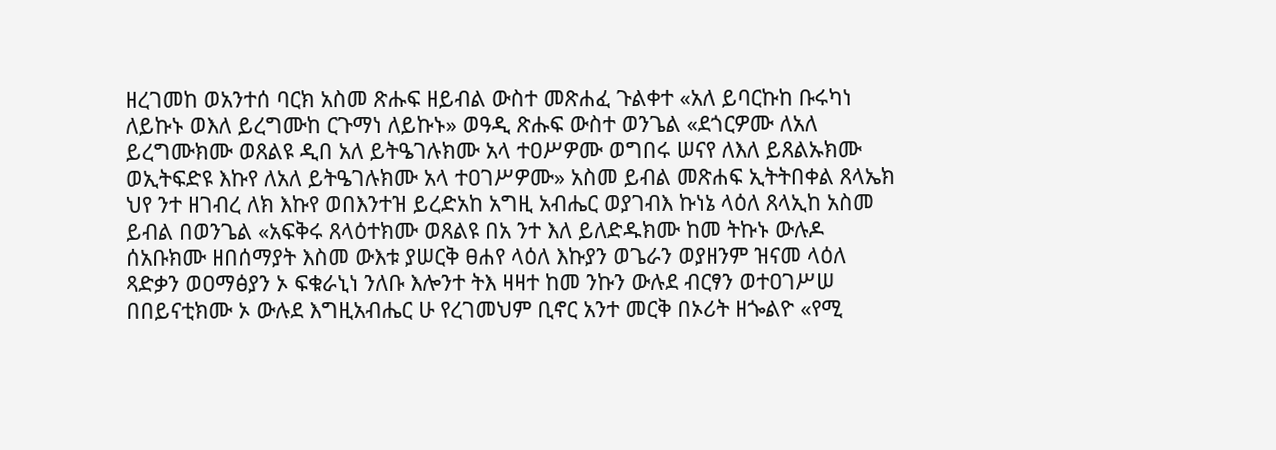ዘረገመከ ወአንተሰ ባርክ አስመ ጽሑፍ ዘይብል ውስተ መጽሐፈ ጉልቀተ «አለ ይባርኩከ ቡሩካነ ለይኩኑ ወእለ ይረግሙከ ርጉማነ ለይኩኑ» ወዓዲ ጽሑፍ ውስተ ወንጌል «ደጎርዎሙ ለአለ ይረግሙክሙ ወጸልዩ ዲበ አለ ይትዔገሉክሙ አላ ተዐሥዎሙ ወግበሩ ሠናየ ለእለ ይጸልኡክሙ ወኢትፍድዩ እኩየ ለአለ ይትዔገሉክሙ አላ ተዐገሥዎሙ» አስመ ይብል መጽሐፍ ኢትትበቀል ጸላኤክ ህየ ንተ ዘገብረ ለክ እኩየ ወበእንተዝ ይረድአከ አግዚ አብሔር ወያገብእ ኩነኔ ላዕለ ጸላኢከ አስመ ይብል በወንጌል «አፍቅሩ ጸላዕተክሙ ወጸልዩ በአ ንተ እለ ይለድዱክሙ ከመ ትኩኑ ውሉዶ ሰአቡክሙ ዘበሰማያት እስመ ውእቱ ያሠርቅ ፀሐየ ላዕለ እኩያን ወጌራን ወያዘንም ዝናመ ላዕለ ጻድቃን ወዐማፅያን ኦ ፍቁራኒነ ንለቡ እሎንተ ትእ ዛዛተ ከመ ንኩን ውሉደ ብርፃን ወተዐገሥሠ በበይናቲክሙ ኦ ውሉደ እግዚአብሔር ሁ የረገመህም ቢኖር አንተ መርቅ በኦሪት ዘጐልዮ «የሚ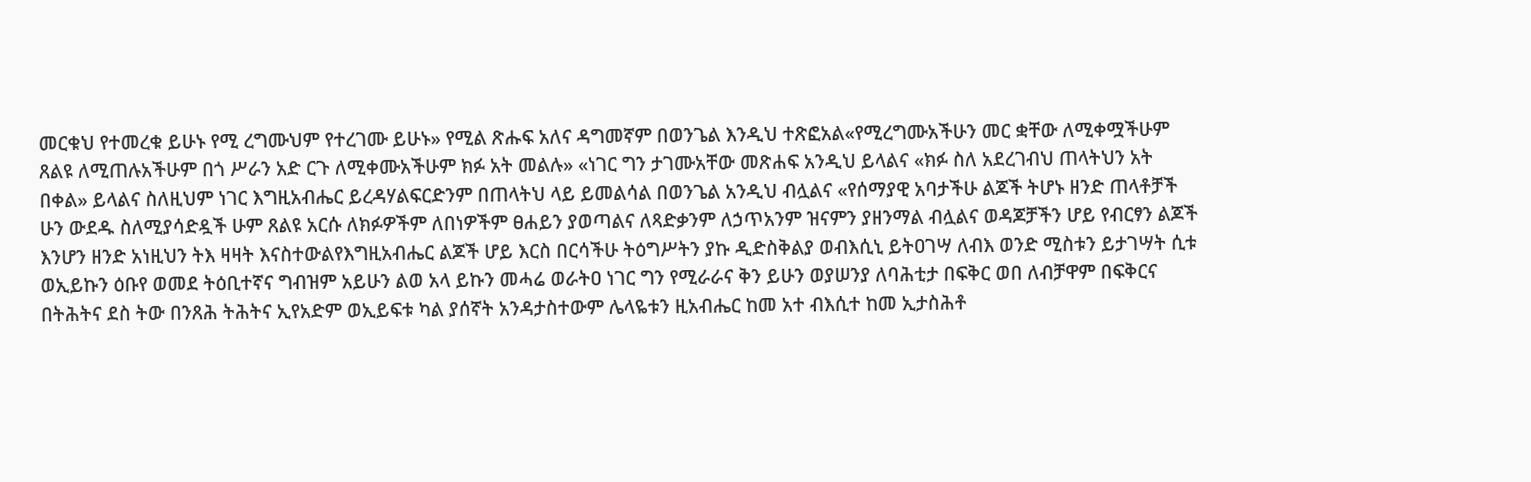መርቁህ የተመረቁ ይሁኑ የሚ ረግሙህም የተረገሙ ይሁኑ» የሚል ጽሑፍ አለና ዳግመኛም በወንጌል እንዲህ ተጽፎአል«የሚረግሙአችሁን መር ቋቸው ለሚቀሟችሁም ጸልዩ ለሚጠሉአችሁም በጎ ሥራን አድ ርጉ ለሚቀሙአችሁም ክፉ አት መልሉ» «ነገር ግን ታገሙአቸው መጽሐፍ አንዲህ ይላልና «ክፉ ስለ አደረገብህ ጠላትህን አት በቀል» ይላልና ስለዚህም ነገር እግዚአብሔር ይረዳሃልፍርድንም በጠላትህ ላይ ይመልሳል በወንጌል አንዲህ ብሏልና «የሰማያዊ አባታችሁ ልጆች ትሆኑ ዘንድ ጠላቶቻች ሁን ውደዱ ስለሚያሳድዷች ሁም ጸልዩ አርሱ ለክፉዎችም ለበነዎችም ፀሐይን ያወጣልና ለጻድቃንም ለኃጥአንም ዝናምን ያዘንማል ብሏልና ወዳጆቻችን ሆይ የብርፃን ልጆች እንሆን ዘንድ አነዚህን ትእ ዛዛት እናስተውልየእግዚአብሔር ልጆች ሆይ እርስ በርሳችሁ ትዕግሥትን ያኩ ዲድስቅልያ ወብእሲኒ ይትዐገሣ ለብእ ወንድ ሚስቱን ይታገሣት ሲቱ ወኢይኩን ዕቡየ ወመደ ትዕቢተኛና ግብዝም አይሁን ልወ አላ ይኩን መሓሬ ወራትዐ ነገር ግን የሚራራና ቅን ይሁን ወያሠንያ ለባሕቲታ በፍቅር ወበ ለብቻዋም በፍቅርና በትሕትና ደስ ትው በንጸሕ ትሕትና ኢየአድም ወኢይፍቱ ካል ያሰኛት አንዳታስተውም ሌላዬቱን ዚአብሔር ከመ አተ ብእሲተ ከመ ኢታስሕቶ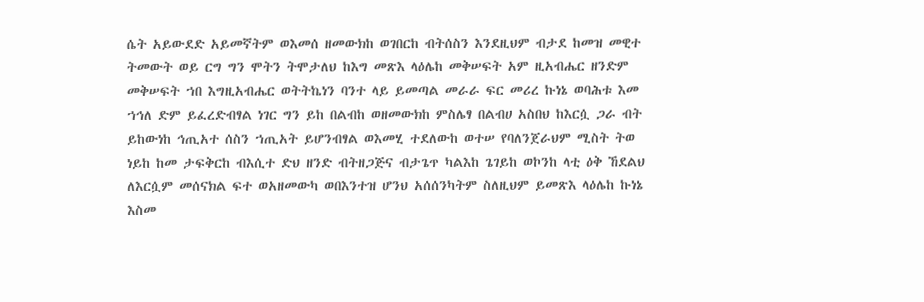ሴት አይውደድ አይመኛትም ወእመሰ ዘመውክከ ወገበርከ ብትሰስን እንደዚህም ብታደ ከመዝ መዊተ ትመውት ወይ ርግ ግን ሞትን ትሞታለህ ከእግ መጽእ ላዕሌከ መቅሠፍት አም ዚአብሔር ዘንድም መቅሠፍት ኀበ እግዚአብሔር ወትትኬነን ባንተ ላይ ይመጣል መራራ ፍር መሪረ ኩነኔ ወባሕቱ እመ ኀኅለ ድም ይፈረድብፃል ነገር ግን ይከ በልብከ ወዘመውክከ ምስሌፃ በልብሀ አስበህ ከእርሷ ጋራ ብት ይከውነከ ኅጢአተ ሰስን ኀጢአት ይሆንብፃል ወእመሂ ተደለውከ ወተሠ የባለንጀራህም ሚስት ትወ ነይከ ከመ ታፍቅርከ ብእሲተ ድህ ዘንድ ብትዘጋጅና ብታጌጥ ካልእከ ጌገይከ ወኮንከ ላቲ ዕቅ ኸደልህ ለእርሷም መሰናክል ፍተ ወአዘመውካ ወበእንተዝ ሆንህ አሰሰንካትም ስለዚህም ይመጽእ ላዕሌከ ኩነኔ እስመ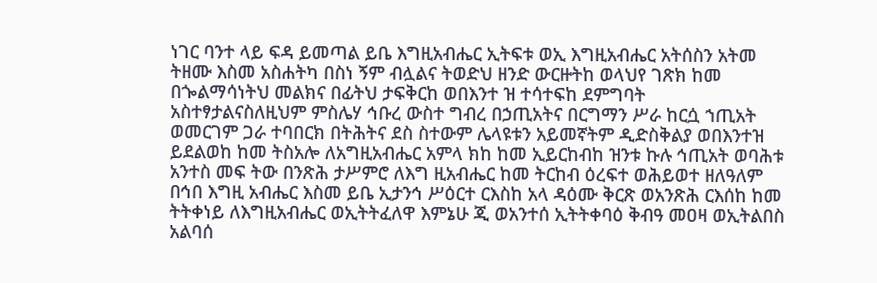ነገር ባንተ ላይ ፍዳ ይመጣል ይቤ እግዚአብሔር ኢትፍቱ ወኢ እግዚአብሔር አትሰስን አትመ ትዘሙ እስመ አስሐትካ በስነ ኝም ብሏልና ትወድህ ዘንድ ውርዙትከ ወላህየ ገጽክ ከመ በጐልማሳነትህ መልክና በፊትህ ታፍቅርከ ወበእንተ ዝ ተሳተፍከ ደምግባት አስተፃታልናስለዚህም ምስሌሃ ኅቡረ ውስተ ግብረ በኃጢአትና በርግማን ሥራ ከርሷ ኀጢአት ወመርገም ጋራ ተባበርክ በትሕትና ደስ ስተውም ሌላዩቱን አይመኛትም ዲድስቅልያ ወበእንተዝ ይደልወከ ከመ ትስአሎ ለአግዚአብሔር አምላ ክከ ከመ ኢይርከብከ ዝንቱ ኩሉ ኅጢአት ወባሕቱ አንተስ መፍ ትው በንጽሕ ታሥምሮ ለእግ ዚአብሔር ከመ ትርከብ ዕረፍተ ወሕይወተ ዘለዓለም በኅበ እግዚ አብሔር እስመ ይቤ ኢታንኅ ሥዕርተ ርእስከ አላ ዳዕሙ ቅርጽ ወአንጽሕ ርእሰከ ከመ ትትቀነይ ለእግዚአብሔር ወኢትትፈለዋ እምኔሁ ጂ ወአንተሰ ኢትትቀባዕ ቅብዓ መዐዛ ወኢትልበስ አልባሰ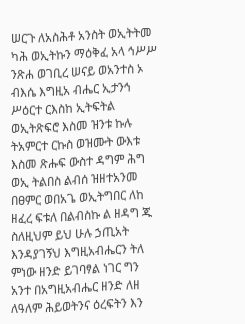ሠርጉ ለአስሕቶ አንስት ወኢትትመ ካሕ ወኢትኩን ማዕቅፈ አላ ኅሥሥ ንጽሐ ወገቢረ ሠናይ ወአንተስ ኦ ብእሴ እግዚአ ብሔር ኢታንኅ ሥዕርተ ርእስከ ኢትፍትል ወኢትጽፍሮ እስመ ዝንቱ ኩሉ ትአምርተ ርኩስ ወዝሙት ውእቱ እስመ ጽሑፍ ውስተ ዳግም ሕግ ወኢ ትልበስ ልብሰ ዝዘተአንመ በፀምር ወበአጌ ወኢትግበር ለከ ዘፈረ ፍቱለ በልብስኩ ል ዘዳግ ጁ ስለዚህም ይህ ሁሉ ኃጢአት እንዳያገኝህ እግዚአብሔርን ትለ ምነው ዘንድ ይገባፃል ነገር ግን አንተ በአግዚአብሔር ዘንድ ለዘ ለዓለም ሕይወትንና ዕረፍትን እን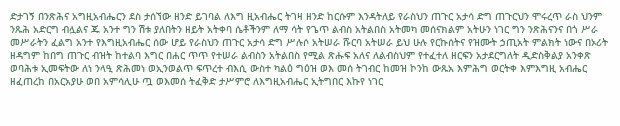ድታገኝ በንጽሕና አግዚአብሔርን ደስ ታሰኘው ዘንድ ይገባል ለእግ ዚአብሔር ትገዛ ዘንድ ከርሱም እንዳትለይ የራስህን ጠጉር አታሳ ድግ ጠጉርህን ሞሩረጥ ራስ ህንም ንጹሕ አድርግ ብሏልና ጁ አንተ ግን ሽቱ ያለበትን ዘይት አትቀባ ሴቶችንም ለማ ሳት የጌጥ ልብስ አትልበስ አትመካ መሰናክልም አትሁን ነገር ግን ንጽሕናንና በጎ ሥራ መሥራትን ፈልግ አንተ የእግዚአብሔር ሰው ሆይ የራስህን ጠጉር አታሳ ድግ ሥሉሶ አትሠራ ሹርባ አትሠራ ይህ ሁሉ የርኩሰትና የዝሙት ኃጢአት ምልክት ነውና በኦሪት ዘዳግም ከበግ ጠጉር ብዝት ከተልባ እግር በሐር ጥጥ የተሠራ ልብስን አትልበስ የሚል ጽሑፍ አለና ለልብስህም የተፈተለ ዘርፍን አታደርግለት ዲድስቅልያ አንቀጽ ወባሕቱ ኢመፍትው ለነ ንላዒ ጽሕመነ ወኢንወልጥ ፍጥረተ ብእሲ ውስተ ካልዕ ግዕዝ ወእ መሰ ትገብር ከመዝ ኮንከ ውጹአ እምሕግ ወርትቀ እምእግዚ አብሔር ዘፈጠረከ በአርአያሁ ወበ አምሳሊሁ ጧ ወእመሰ ትፈቅድ ታሥምሮ ለእግዚአብሔር ኢትግበር እኩየ ነገር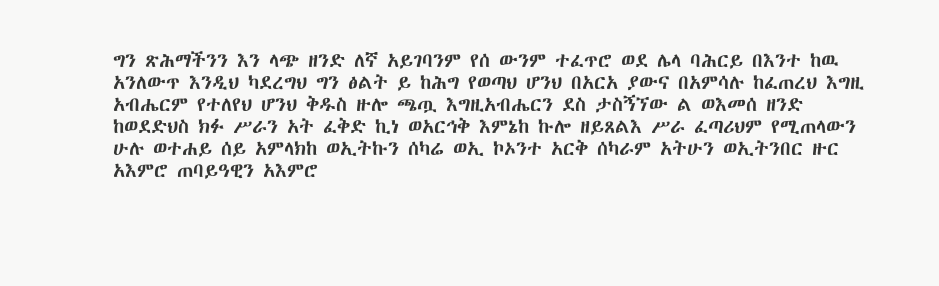ግን ጽሕማችንን እን ላጭ ዘንድ ለኛ አይገባንም የሰ ውንም ተፈጥሮ ወደ ሌላ ባሕርይ በእንተ ከዉ አንለውጥ እንዲህ ካደረግህ ግን ፅልት ይ ከሕግ የወጣህ ሆንህ በአርአ ያውና በአምሳሉ ከፈጠረህ እግዚ አብሔርም የተለየህ ሆንህ ቅዱስ ዙሎ ጫጧ እግዚአብሔርን ደስ ታስኝኘው ል ወእመሰ ዘንድ ከወደድህስ ክፉ ሥራን አት ፈቅድ ኪነ ወአርኅቅ እምኔከ ኩሎ ዘይጸልእ ሥራ ፈጣሪህም የሚጠላውን ሁሉ ወተሐይ ሰይ አምላክከ ወኢትኩን ሰካሬ ወኢ ኮኦንተ አርቅ ሰካራም አትሁን ወኢትንበር ዙር አእምሮ ጠባይዓዊን አእምሮ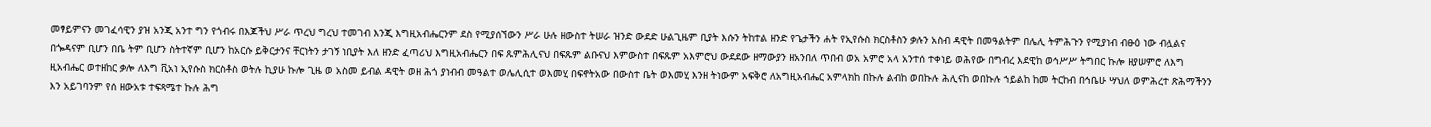መፃይምናን መገፈሳዊን ያዝ አንጂ አንተ ግን የጎብሩ በእጆችህ ሥራ ጥረህ ግረህ ተመገብ እንጂ እግዚአብሔርንም ደስ የሚያሰኘውን ሥራ ሁሉ ዘውስተ ትሠራ ዝንድ ውደድ ሁልጊዜም ቢያት እሱን ትከተል ዘንድ የጌታችን ሐት የኢየሱስ ክርስቶስን ቃሉን አስብ ዳዊት በመዓልትም በሌሊ ትምሕጉን የሚያነብ ብፁዕ ነው ብሏልና በጐዳናም ቢሆን በቤ ትም ቢሆን ስትተኛም ቢሆን ከአርሱ ይቅርታንና ቸርነትን ታገኝ ነቢያት እለ ዘንድ ፈጣሪህ እግዚአብሔርን በፍ ጹምሕሊናህ በፍጹም ልቡናህ እምውስተ በፍጹም አእምሮህ ውደደው ዘማውያን ዘአንበለ ጥበብ ወአ አምሮ አላ አንተሰ ተቀነይ ወሕየው በግብረ እደዊከ ወኅሥሥ ትግበር ኩሎ ዘያሠምሮ ለእግ ዚአብሔር ወተዘከር ቃሎ ለእግ ቪአነ ኢየሱስ ክርስቶስ ወትሉ ኪያሁ ኩሎ ጊዜ ወ አስመ ይብል ዳዊት ወዘ ሕጎ ያነብብ መዓልተ ወሌሊሲተ ወእመሂ በፍኖትአው በውስተ ቤት ወእመሂ እንዘ ትነውም አፍቅሮ ለአግዚአብሔር አምላክከ በኩሉ ልብከ ወበኩሉ ሕሊናከ ወበኩሉ ኀይልከ ከመ ትርከብ በኅቤሁ ሣህለ ወምሕረተ ጽሕማችንን እን አይገባንም የሰ ዘውአቱ ተፍጻሜተ ኩሉ ሕግ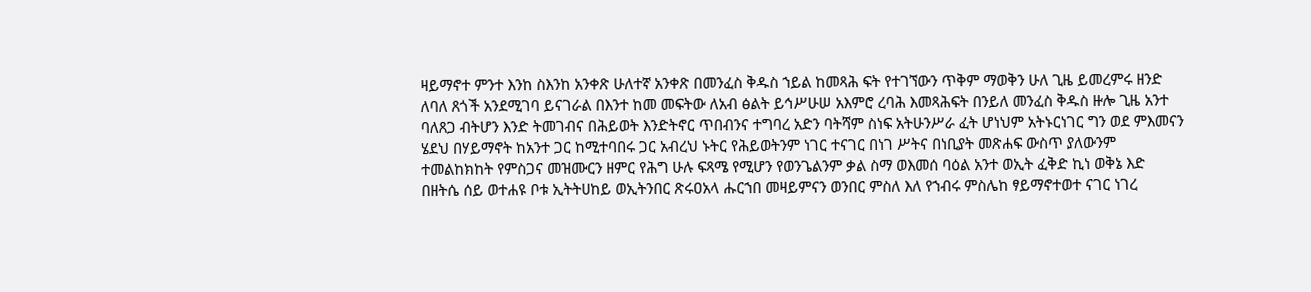ዛይማኖተ ምንተ እንከ ስእንከ አንቀጽ ሁለተኛ አንቀጽ በመንፈስ ቅዱስ ኀይል ከመጻሕ ፍት የተገኘውን ጥቅም ማወቅን ሁለ ጊዜ ይመረምሩ ዘንድ ለባለ ጸጎች አንደሚገባ ይናገራል በእንተ ከመ መፍትው ለአብ ፅልት ይኅሥሁሠ አእምሮ ረባሕ እመጻሕፍት በንይለ መንፈስ ቅዱስ ዙሎ ጊዜ አንተ ባለጸጋ ብትሆን እንድ ትመገብና በሕይወት እንድትኖር ጥበብንና ተግባረ አድን ባትሻም ስነፍ አትሁንሥራ ፈት ሆነህም አትኑርነገር ግን ወደ ምእመናን ሄደህ በሃይማኖት ከአንተ ጋር ከሚተባበሩ ጋር አብረህ ኑትር የሕይወትንም ነገር ተናገር በነገ ሥትና በነቢያት መጽሐፍ ውስጥ ያለውንም ተመልከክከት የምስጋና መዝሙርን ዘምር የሕግ ሁሉ ፍጻሜ የሚሆን የወንጌልንም ቃል ስማ ወእመሰ ባዕል አንተ ወኢት ፈቅድ ኪነ ወቅኔ እድ በዘትሴ ሰይ ወተሐዩ ቦቱ ኢትትሀከይ ወኢትንበር ጽሩዐአላ ሑርኀበ መዛይምናን ወንበር ምስለ እለ የኀብሩ ምስሌከ ፃይማኖተወተ ናገር ነገረ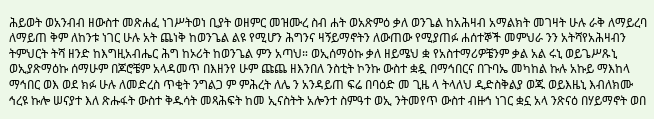ሕይወት ወአንብብ ዘውስተ መጽሐፈ ነገሥትወነ ቢያት ወዘምር መዝሙረ ስብ ሐት ወአጽምዕ ቃለ ወንጌል ከአሕዛብ አማልክት መገዛት ሁሉ ራቅ ለማይረባ ለማይጠ ቅም ለከንቱ ነገር ሁሉ አት ጨነቅ ከወንጌል ልዩ የሚሆን ሕግንና ዛኝይማኖትን ለውጠው የሚያጠፉ ሐሰተኞች መምህራ ንን አትሻየአሕዛብን ትምህርት ትሻ ዘንድ ከእግዚአብሔር ሕግ ከኦሪት ከወንጌል ምን አጣህ። ወኢሰማዕኩ ቃለ ዘይሜህ ቋ የአስተማሪዎቼንም ቃል አል ሩኒ ወይጌሥጹኒ ወኢያጽማዕኩ ሰማሁም በጆሮቼም አላዳመጥ በእዘንየ ሁም ጩጨ ዘእንበለ ንስቲት ኮንኩ ውስተ ቋዷ በማኅበርና በጉባኤ መካከል ኩሉ አኩይ ማእከላ ማኅበር ወእ ወደ ክፉ ሁሉ ለመድረስ ጥቂት ንግልጋ ም ምሕረት ለሌ ን አንዳይጠ ፍሬ በባዕድ መ ጊዜ ላ ትላለህ ዲድስቅልያ ወጁ ወይእዜኒ እብለክሙ ኅረዩ ኩሎ ሠናያተ እለ ጽሑፋት ውስተ ቅዱሳት መጻሕፍት ከመ ኢናስትት አሎንተ ስምዓተ ወኢ ንትመየጥ ውስተ ብዙኅ ነገር ቋኗ አላ ንጽናዕ በሃይማኖት ወበ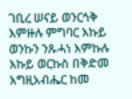ገቢረ ሠናይ ወንርኅቅ እምዙሉ ምግባር እኩይ ወንኩን ንጹሓነ እምኩሉ እኩይ ወርኩስ በቅድመ እግዚአብሔር ከመ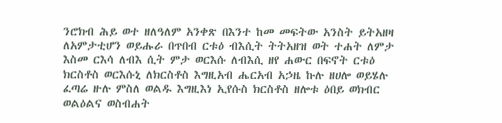ንሮክብ ሕይ ወተ ዘለዓለም አንቀጽ በእንተ ከመ መፍትው አንስት ይትአዘዛ ለአምታቲሆን ወይሑራ በጥበብ ርቱዕ ብእሲት ትትአዘዝ ወት ተሐት ለምታ እስመ ርእሳ ለብእ ሲት ምታ ወርእሱ ለብእሲ ዘየ ሐውር በፍኖት ርቱዕ ክርስቶስ ወርእሱኒ ለክርስቶስ እግዚአብ ሔርአብ አኃዜ ኩሉ ዘሀሎ ወይሄሉ ፈጣሬ ዙሉ ምስለ ወልዱ እግዚእነ ኢየሱስ ክርስቶስ ዘሎቱ ዕበይ ወክብር ወልዕልና ወስብሐት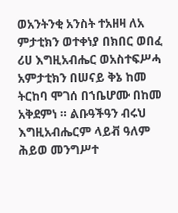ወአንትንቂ አንስት ተአዘዛ ለአ ምታቲክን ወተቀነያ በክበር ወበፈ ሪሀ እግዚአብሔር ወአስተፍሥሓ አምታቲክን በሠናይ ቅኔ ከመ ትርከባ ሞገሰ በኀቤሆሙ በከመ አቅደምነ ። ልቡዓችዓን ብሩህ እግዚአብሔርም ላይቭ ዓለም ሕይወ መንግሥተ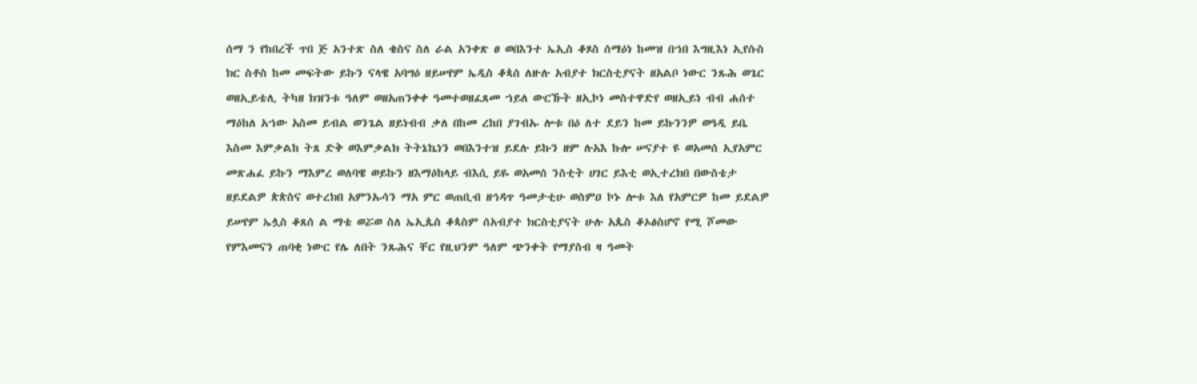ሰማ ን የከበረች ጥበ ጅ አንተጽ ስለ ቄስና ስለ ራል አንቀጽ ፀ ወበእንተ ኤኢስ ቆጾስ ሰማዕነ ከመዝ በኀበ እግዚእነ ኢየሱስ ክር ስቶስ ከመ መፍትው ይኩን ናላዌ አባግዕ ዘይሠየም ኤዲስ ቆጳሰ ለዙሉ አብያተ ክርስቲያናት ዘአልቦ ነውር ንጹሕ ወጌር ወዘኢይቴሊ ትካዘ ክዝንቱ ዓለም ወዘአጠንቀቀ ዓመተወዘፈጸመ ኀይለ ውርኹት ዘኢኮነ መስተዋድየ ወዘኢይነ ብብ ሐሰተ ማዕከለ አኀው አስመ ይብል ወንጌል ዘይነብብ ቃለ በከመ ረከበ ያገብኡ ሎቱ በዕ ለተ ደይን ከመ ይኩንንዎ ወዓዲ ይቤ እስመ እምቃልከ ትጸ ድቅ ወእምቃልክ ትትኔኬነን ወበእንተዝ ይደሉ ይኩን ዘም ሉአእ ኩሎ ሠናያተ ዩ ወአመሰ ኢየአምር መጽሐፈ ይኩን ማእምረ ወለባዌ ወይኩን ዘእማዕከላይ ብእሲ ይዬ ወአመሰ ንስቲት ሀገር ይእቲ ወኢተረክበ በውስቴታ ዘይደልዎ ጵጵስና ወተረክበ አምንኡሳን ማአ ምር ወጠቢብ ዘኅዳጥ ዓመታቲሁ ወስምዐ ኮኑ ሎቱ እለ የአምርዎ ከመ ይደልዎ ይሠየም ኤሏስ ቆጸሰ ል ማቴ ወሯወ ስለ ኤኢጴስ ቆጳስም ሰአብያተ ክርስቲያናት ሁሉ አጴስ ቆኦፅስሆኖ የሚ ሾመው የምእመናን ጠባቂ ነውር የሌ ለበት ንጹሕና ቸር የዚህንም ዓለም ጭንቀት የማያስብ ዛ ዓመት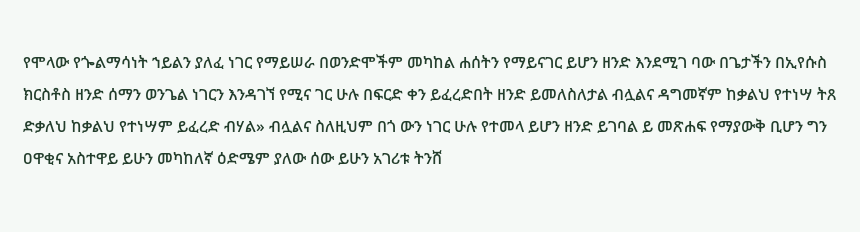የሞላው የጐልማሳነት ኀይልን ያለፈ ነገር የማይሠራ በወንድሞችም መካከል ሐሰትን የማይናገር ይሆን ዘንድ እንደሚገ ባው በጌታችን በኢየሱስ ክርስቶስ ዘንድ ሰማን ወንጌል ነገርን እንዳገኘ የሚና ገር ሁሉ በፍርድ ቀን ይፈረድበት ዘንድ ይመለስለታል ብሏልና ዳግመኛም ከቃልህ የተነሣ ትጸ ድቃለህ ከቃልህ የተነሣም ይፈረድ ብሃል» ብሏልና ስለዚህም በጎ ውን ነገር ሁሉ የተመላ ይሆን ዘንድ ይገባል ይ መጽሐፍ የማያውቅ ቢሆን ግን ዐዋቂና አስተዋይ ይሁን መካከለኛ ዕድሜም ያለው ሰው ይሁን አገሪቱ ትንሸ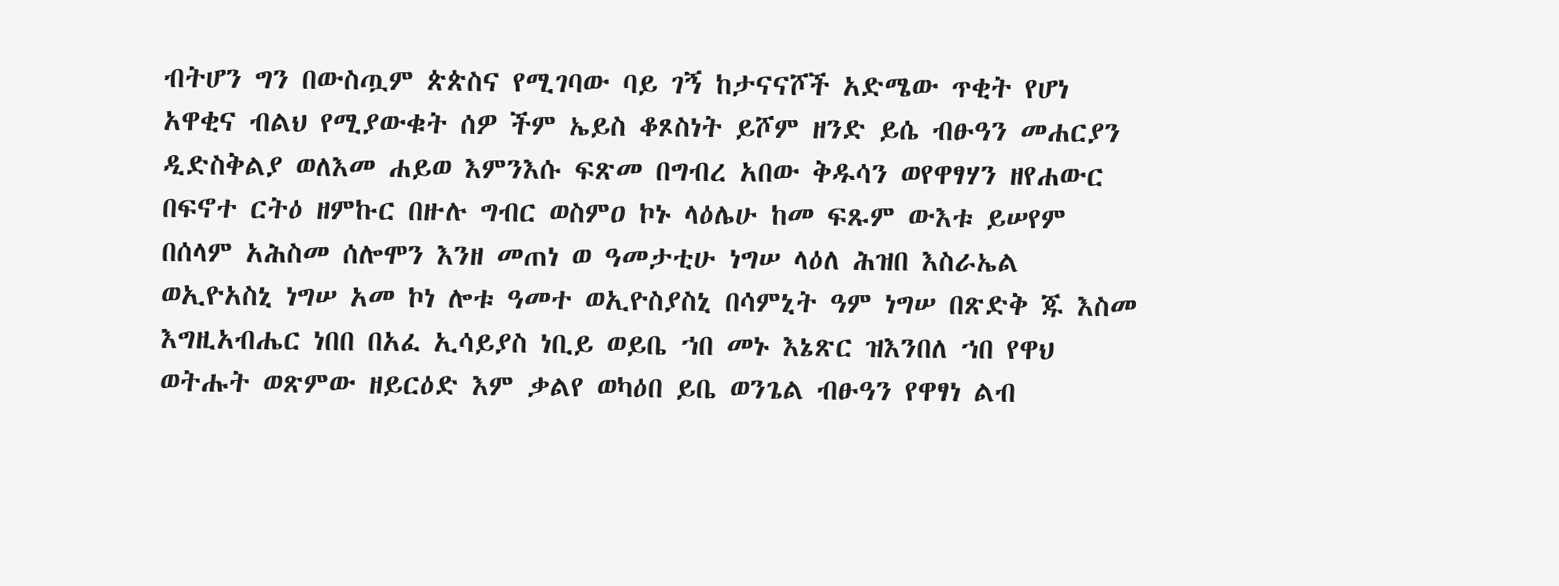ብትሆን ግን በውስጧም ጵጵስና የሚገባው ባይ ገኝ ከታናናሾች አድሜው ጥቂት የሆነ አዋቂና ብልህ የሚያውቁት ሰዎ ችም ኤይስ ቆጾስነት ይሾም ዘንድ ይሴ ብፁዓን መሐርያን ዲድስቅልያ ወለእመ ሐይወ እምንእሱ ፍጽመ በግብረ አበው ቅዱሳን ወየዋፃሃን ዘየሐውር በፍኖተ ርትዕ ዘምኩር በዙሉ ግብር ወስምዐ ኮኑ ላዕሌሁ ከመ ፍጹም ውእቱ ይሠየም በሰላም አሕስመ ሰሎሞን እንዘ መጠነ ወ ዓመታቲሁ ነግሠ ላዕለ ሕዝበ እስራኤል ወኢዮአስኒ ነግሠ አመ ኮነ ሎቱ ዓመተ ወኢዮስያስኒ በሳምኒት ዓም ነግሠ በጽድቅ ጁ እስመ እግዚአብሔር ነበበ በአፈ ኢሳይያስ ነቢይ ወይቤ ኀበ መኑ እኔጽር ዝእንበለ ኀበ የዋህ ወትሑት ወጽምው ዘይርዕድ እም ቃልየ ወካዕበ ይቤ ወንጌል ብፁዓን የዋፃነ ልብ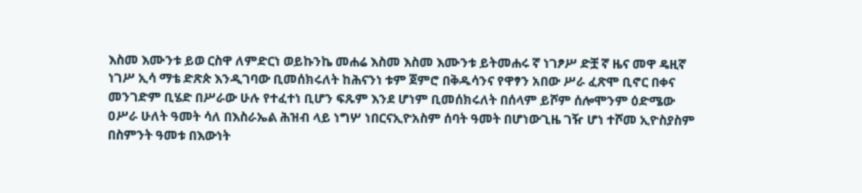እስመ እሙንቱ ይወ ርስዋ ለምድርነ ወይኩንኬ መሐሬ እስመ እስመ እሙንቱ ይትመሐሩ ኛ ነገፆሥ ድቿ ኛ ዜና መዋ ዴዚኛ ነገሥ ኢሳ ማቴ ድጽጵ እንዲገባው ቢመሰክሩለት ከሕናንነ ቱም ጀምሮ በቅዱሳንና የዋፃን አበው ሥራ ፈጽሞ ቢኖር በቀና መንገድም ቢሄድ በሥራው ሁሉ የተፈተነ ቢሆን ፍጹም እንደ ሆነም ቢመሰክሩለት በሰላም ይሾም ሰሎሞንም ዕድሜው ዐሥራ ሁለት ዓመት ሳለ በእስራኤል ሕዝብ ላይ ነግሦ ነበርናኢዮአስም ሰባት ዓመት በሆነውጊዜ ገዥ ሆነ ተሾመ ኢዮስያስም በስምንት ዓመቱ በእውነት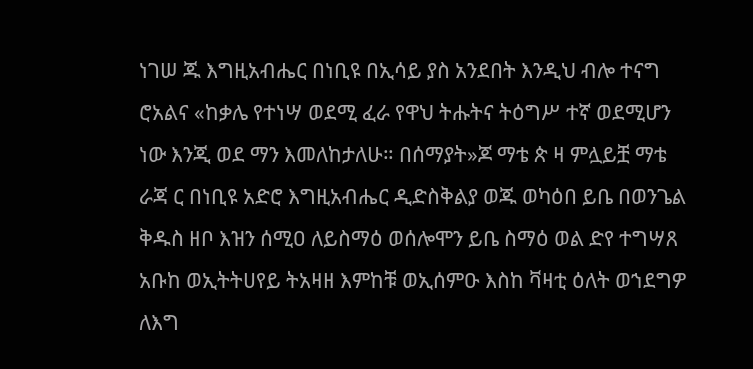ነገሠ ጁ እግዚአብሔር በነቢዩ በኢሳይ ያስ አንደበት እንዲህ ብሎ ተናግ ሮአልና «ከቃሌ የተነሣ ወደሚ ፈራ የዋህ ትሑትና ትዕግሥ ተኛ ወደሚሆን ነው እንጂ ወደ ማን እመለከታለሁ። በሰማያት»ጆ ማቴ ጵ ዛ ምሏይቿ ማቴ ራጃ ር በነቢዩ አድሮ እግዚአብሔር ዲድስቅልያ ወጁ ወካዕበ ይቤ በወንጌል ቅዱስ ዘቦ እዝን ሰሚዐ ለይስማዕ ወሰሎሞን ይቤ ስማዕ ወል ድየ ተግሣጸ አቡከ ወኢትትሀየይ ትአዛዘ እምከቹ ወኢሰምዑ እስከ ቫዛቲ ዕለት ወኀደግዎ ለእግ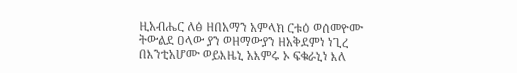ዚአብሔር ለፅ ዘበአማን አምላክ ርቱዕ ወሰመዮሙ ትውልደ ዐላው ያን ወዘማውያን ዘአቅደምነ ነጊረ በእንቲአሆሙ ወይእዜኒ አእምሩ ኦ ፍቁራኒነ እለ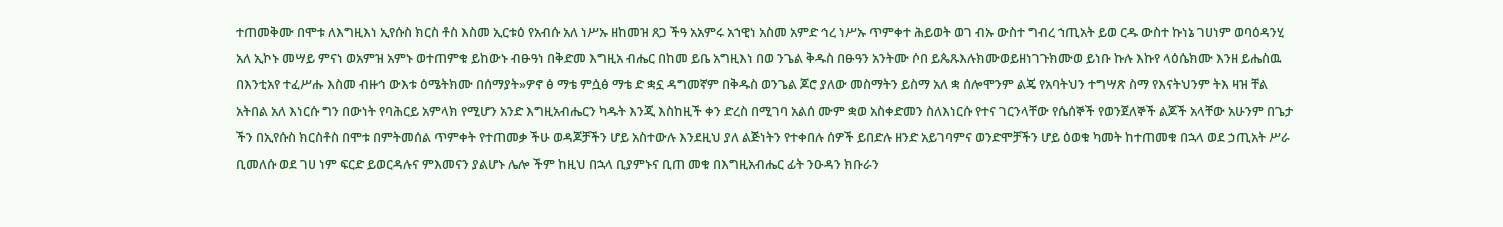ተጠመቅሙ በሞቱ ለእግዚእነ ኢየሱስ ክርስ ቶስ እስመ ኢርቱዕ የአብሱ አለ ነሥኡ ዘከመዝ ጸጋ ችዓ አአምሩ አኀዊነ አስመ አምድ ኅረ ነሥኡ ጥምቀተ ሕይወት ወገ ብኡ ውስተ ግብረ ኀጢአት ይወ ርዱ ውስተ ኩነኔ ገሀነም ወባዕዳንሂ አለ ኢኮኑ መሣይ ምናነ ወአምዝ አምኑ ወተጠምቁ ይከውኑ ብፁዓነ በቅድመ እግዚአ ብሔር በከመ ይቤ አግዚእነ በወ ንጌል ቅዱስ በፁዓን አንትሙ ሶበ ይጴጹእሉክሙወይዘነገጉክሙወ ይነቡ ኩሉ እኩየ ላዕሴክሙ እንዘ ይሔስዉ በእንቲአየ ተፈሥሑ እስመ ብዙኅ ውእቱ ዕሜትክሙ በሰማያት»ዎኖ ፅ ማቴ ምሷፅ ማቴ ድ ቋኗ ዳግመኛም በቅዱስ ወንጌል ጆሮ ያለው መስማትን ይስማ አለ ቋ ሰሎሞንም ልጄ የአባትህን ተግሣጽ ስማ የእናትህንም ትእ ዛዝ ቸል አትበል አለ እነርሱ ግን በውነት የባሕርይ አምላክ የሚሆን አንድ እግዚአብሔርን ካዱት እንጂ እስከዚች ቀን ድረስ በሚገባ አልሰ ሙም ቋወ አስቀድመን ስለእነርሱ የተና ገርንላቸው የሴሰኞች የወንጀለኞች ልጆች አላቸው አሁንም በጌታ ችን በኢየሱስ ክርስቶስ በሞቱ በምትመሰል ጥምቀት የተጠመቃ ችሁ ወዳጆቻችን ሆይ አስተውሉ እንደዚህ ያለ ልጅነትን የተቀበሉ ሰዎች ይበድሉ ዘንድ አይገባምና ወንድሞቻችን ሆይ ዕወቁ ካመት ከተጠመቁ በኋላ ወደ ኃጢአት ሥራ ቢመለሱ ወደ ገሀ ነም ፍርድ ይወርዳሉና ምእመናን ያልሆኑ ሌሎ ችም ከዚህ በኋላ ቢያምኑና ቢጠ መቁ በእግዚአብሔር ፊት ንዑዳን ክቡራን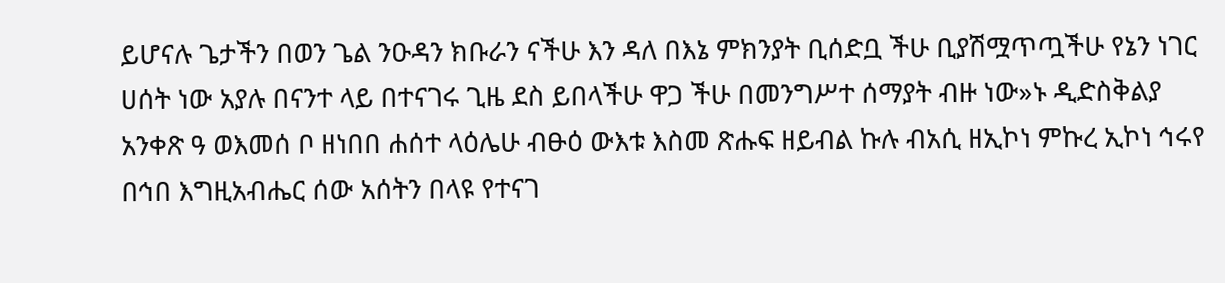ይሆናሉ ጌታችን በወን ጌል ንዑዳን ክቡራን ናችሁ እን ዳለ በእኔ ምክንያት ቢሰድቧ ችሁ ቢያሽሟጥጧችሁ የኔን ነገር ሀሰት ነው አያሉ በናንተ ላይ በተናገሩ ጊዜ ደስ ይበላችሁ ዋጋ ችሁ በመንግሥተ ሰማያት ብዙ ነው»ኑ ዲድስቅልያ አንቀጽ ዓ ወእመሰ ቦ ዘነበበ ሐሰተ ላዕሌሁ ብፁዕ ውእቱ እስመ ጽሑፍ ዘይብል ኩሉ ብአሲ ዘኢኮነ ምኩረ ኢኮነ ኅሩየ በኅበ እግዚአብሔር ሰው አሰትን በላዩ የተናገ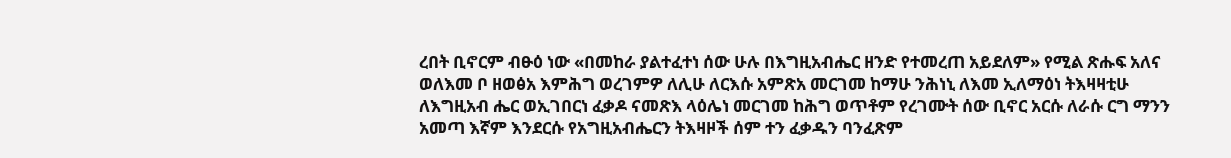ረበት ቢኖርም ብፁዕ ነው «በመከራ ያልተፈተነ ሰው ሁሉ በእግዚአብሔር ዘንድ የተመረጠ አይደለም» የሚል ጽሑፍ አለና ወለእመ ቦ ዘወፅአ እምሕግ ወረገምዎ ለሊሁ ለርእሱ አምጽአ መርገመ ከማሁ ንሕነኒ ለእመ ኢለማዕነ ትእዛዛቲሁ ለእግዚአብ ሔር ወኢገበርነ ፈቃዶ ናመጽእ ላዕሌነ መርገመ ከሕግ ወጥቶም የረገሙት ሰው ቢኖር አርሱ ለራሱ ርግ ማንን አመጣ እኛም እንደርሱ የአግዚአብሔርን ትእዛዞች ሰም ተን ፈቃዱን ባንፈጽም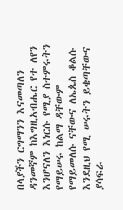በላያችን ርግማንን እናመጣለን ዳንመኛም ከእግዚአብሔር የተ ለየን እንሆናለን እነርሱ የሚያ ስተምሩትን የማይሠሩ ከልማ ዳቸውም የማይመለሱ ናቸውና ለኤጴስ ቆልሱ እንደዚህ የሚ ሠሩትን ይቄጣቸውና ያሳፍራ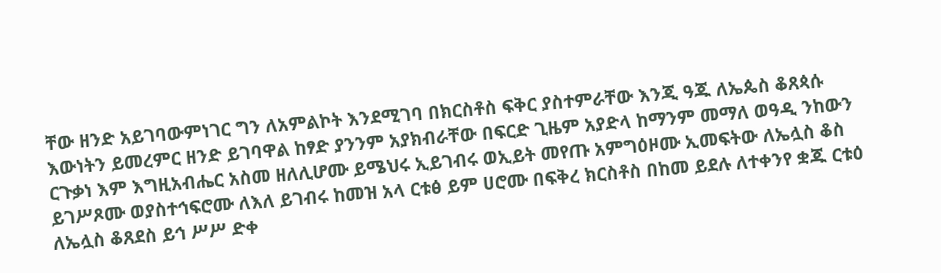ቸው ዘንድ አይገባውምነገር ግን ለአምልኮት እንደሚገባ በክርስቶስ ፍቅር ያስተምራቸው እንጂ ዓጁ ለኤጴስ ቆጸጳሱ እውነትን ይመረምር ዘንድ ይገባዋል ከፃድ ያንንም አያክብራቸው በፍርድ ጊዜም አያድላ ከማንም መማለ ወዓዲ ንከውን ርጉቃነ እም እግዚአብሔር አስመ ዘለሊሆሙ ይሜህሩ ኢይገብሩ ወኢይት መየጡ አምግዕዞሙ ኢመፍትው ለኤሏስ ቆስ ይገሥጾሙ ወያስተኅፍሮሙ ለእለ ይገብሩ ከመዝ አላ ርቱፅ ይም ሀሮሙ በፍቅረ ክርስቶስ በከመ ይደሉ ለተቀንየ ቋጁ ርቱዕ ለኤሏስ ቆጸደስ ይኅ ሥሥ ድቀ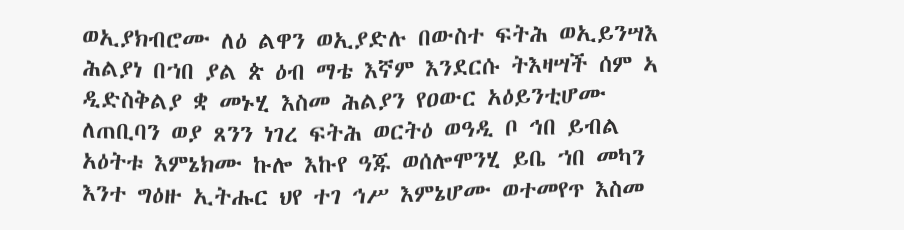ወኢያክብሮሙ ለዕ ልዋን ወኢያድሉ በውስተ ፍትሕ ወኢይንሣእ ሕልያነ በኀበ ያል ጵ ዕብ ማቴ እኛም እንደርሱ ትእዛሣች ሰም ኣ ዲድስቅልያ ቋ መኑሂ እስመ ሕልያን የዐውር አዕይንቲሆሙ ለጠቢባን ወያ ጸንን ነገረ ፍትሕ ወርትዕ ወዓዲ ቦ ኅበ ይብል አዕትቱ እምኔክሙ ኩሎ እኩየ ዓጁ ወሰሎሞንሂ ይቤ ኀበ መካን እንተ ግዕዙ ኢትሑር ህየ ተገ ኅሥ እምኔሆሙ ወተመየጥ እስመ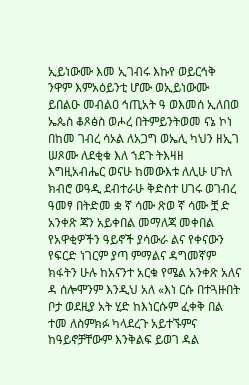ኢይነውሙ እመ ኢገብሩ እኩየ ወይርኅቅ ንዋም እምአዕይንቲ ሆሙ ወኢይነውሙ ይበልዑ መብልዐ ኅጢአት ዓ ወእመሰ ኢለበወ ኤጴስ ቆጾፅስ ወሖረ በትምይንትወመ ናኔ ኮነ በከመ ገብረ ሳኦል ለአጋግ ወኤሊ ካህን ዘኢገ ሠጾሙ ለደቂቁ እለ ኀደጉ ትእዛዘ እግዚአብሔር ወናሁ ከመውእቱ ለሊሁ ሀጉለ ክብሮ ወዓዲ ደብተራሁ ቅድስተ ሀገሩ ወገብረ ዓመፃ በትድመ ቋ ኛ ሳሙ ጽወ ኛ ሳሙ ቿ ድ አንቀጽ ጃን አይቀበል መማለጃ መቀበል የአዋቂዎችን ዓይኖች ያሳውራ ልና የቀናውን የፍርድ ነገርም ያጣ ምማልና ዳግመኛም ክፋትን ሁሉ ከአናንተ አርቁ የሜል አንቀጽ አለና ዳ ሰሎሞንም እንዲህ አለ «እነ ርሱ በተጓዙበት ቦታ ወደዚያ አት ሂድ ከእነርሱም ፈቀቅ በል ተመ ለስምክፉ ካላደረጉ አይተኙምና ከዓይኖቻቸውም እንቅልፍ ይወገ ዳል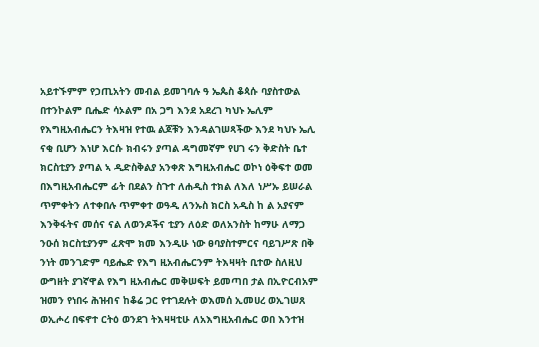አይተኙምም የኃጢአትን መብል ይመገባሉ ዓ ኤጴስ ቆጳሱ ባያስተውል በተንኮልም ቢሔድ ሳኦልም በአ ጋግ እንደ አደረገ ካህኑ ኤሊም የእግዚአብሔርን ትእዛዝ የተዉ ልጆቹን እንዳልገሠጻችው እንደ ካህኑ ኤሊ ናቂ ቢሆን እነሆ እርሱ ክብሩን ያጣል ዳግመኛም የሀገ ሩን ቅድስት ቤተ ክርስቲያን ያጣል ኣ ዲድስቅልያ አንቀጽ እግዚአብሔር ወኮነ ዕቅፍተ ወመ በእግዚአብሔርም ፊት በደልን ስጉተ ለሐዲስ ተክል ለእለ ነሥኡ ይሠራል ጥምቀትን ለተቀበሉ ጥምቀተ ወዓዲ ለንኡስ ክርስ አዲስ ከ ል አያናም እንቅፋትና መሰና ናል ለወንዶችና ቲያን ለዕድ ወለአንስት ከማሁ ለማጋ ንዑሰ ክርስቲያንም ፈጽሞ ክመ እንዲሁ ነው ፀባያስተምርና ባይገሥጽ በቅ ንነት መንገድም ባይሔድ የእግ ዚአብሔርንም ትእዛዛት ቢተው ስለዚህ ውግዘት ያገኛዋል የእግ ዚአብሔር መቅሠፍት ይመጣበ ታል በኢዮርብአም ዝመን የነበሩ ሕዝብና ከቆሬ ጋር የተገደሉት ወእመሰ ኢመሀረ ወኢገሠጸ ወኢሖረ በፍኖተ ርትዕ ወንደገ ትእዛዛቲሁ ለአእግዚአብሔር ወበ እንተዝ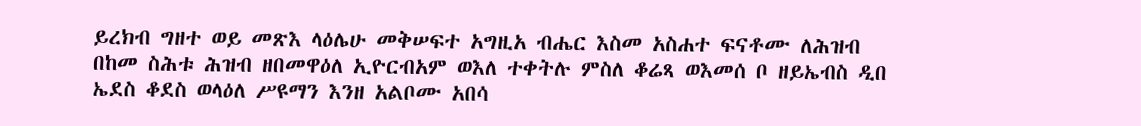ይረክብ ግዘተ ወይ መጽእ ላዕሌሁ መቅሠፍተ አግዚአ ብሔር እስመ አስሐተ ፍናቶሙ ለሕዝብ በከመ ስሕቱ ሕዝብ ዘበመዋዕለ ኢዮርብአም ወእለ ተቀትሉ ምስለ ቆሬጻ ወእመሰ ቦ ዘይኤብስ ዲበ ኤደስ ቆደስ ወላዕለ ሥዩማን እንዘ አልቦሙ አበሳ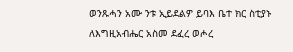ወንጹሓን አሙ ንቱ ኢይደልዎ ይባእ ቤተ ክር ስቲያኑ ለእግዚአብሔር አስመ ደፈረ ወሖረ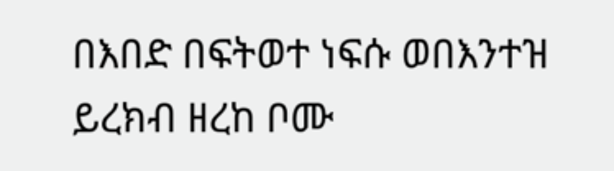በእበድ በፍትወተ ነፍሱ ወበእንተዝ ይረክብ ዘረከ ቦሙ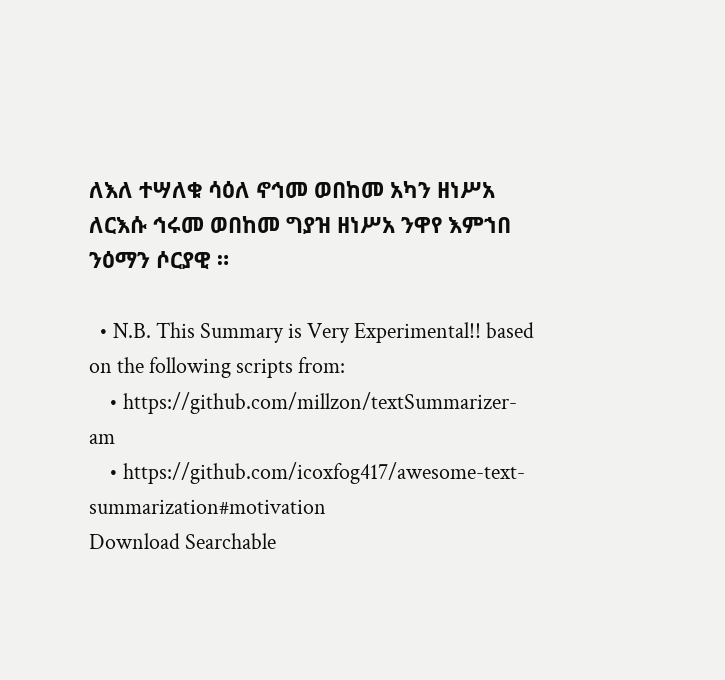ለእለ ተሣለቁ ሳዕለ ኖኅመ ወበከመ አካን ዘነሥአ ለርእሱ ኅሩመ ወበከመ ግያዝ ዘነሥአ ንዋየ እምኀበ ንዕማን ሶርያዊ ።

  • N.B. This Summary is Very Experimental!! based on the following scripts from:
    • https://github.com/millzon/textSummarizer-am
    • https://github.com/icoxfog417/awesome-text-summarization#motivation
Download Searchable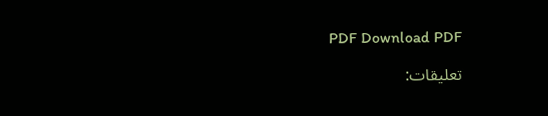PDF Download PDF

تعليقات: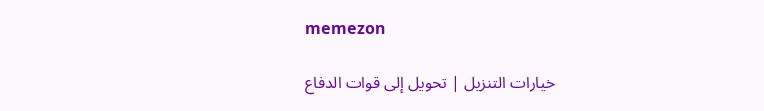memezon

خيارات التنزيل | تحويل إلى قوات الدفاع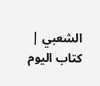الشعبي | كتاب اليوم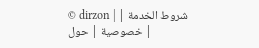© dirzon | شروط الخدمة | خصوصية | حول |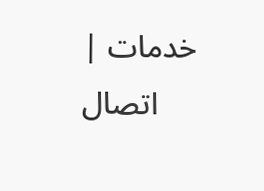خدمات | اتصال